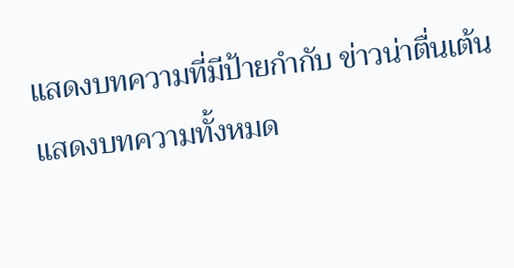แสดงบทความที่มีป้ายกำกับ ข่าวน่าตื่นเต้น แสดงบทความทั้งหมด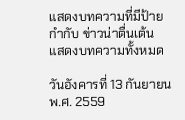แสดงบทความที่มีป้ายกำกับ ข่าวน่าตื่นเต้น แสดงบทความทั้งหมด

วันอังคารที่ 13 กันยายน พ.ศ. 2559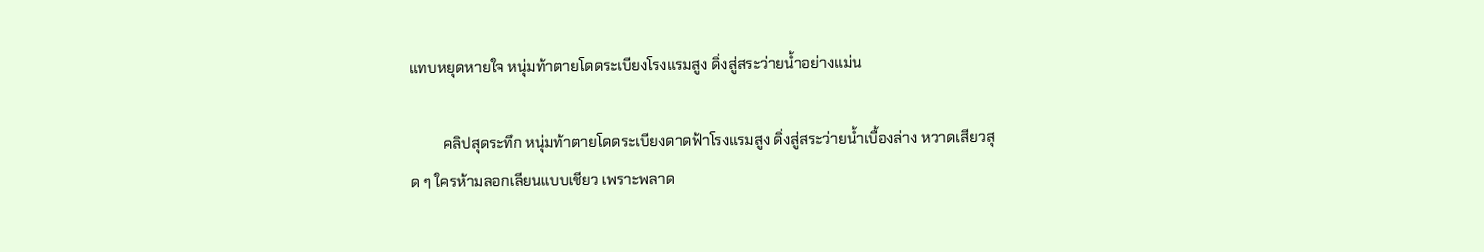แทบหยุดหายใจ หนุ่มท้าตายโดดระเบียงโรงแรมสูง ดิ่งสู่สระว่ายน้ำอย่างแม่น

         คลิปสุดระทึก หนุ่มท้าตายโดดระเบียงดาดฟ้าโรงแรมสูง ดิ่งสู่สระว่ายน้ำเบื้องล่าง หวาดเสียวสุด ๆ ใครห้ามลอกเลียนแบบเชียว เพราะพลาด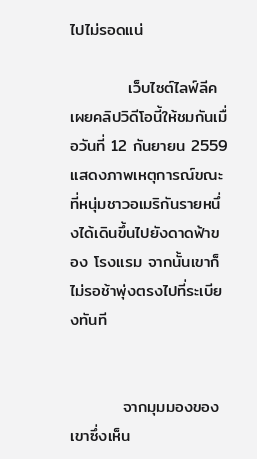ไปไม่รอดแน่

          เว็บไซต์ไลฟ์ลีค เผยคลิปวิดีโอนี้ให้ชมกันเมื่อวันที่ 12 กันยายน 2559 แสดงภาพเหตุการณ์ขณะที่หนุ่มชาวอเมริกันรายหนึ่งได้เดินขึ้นไปยังดาดฟ้าของ โรงแรม จากนั้นเขาก็ไม่รอช้าพุ่งตรงไปที่ระเบียงทันที


         จากมุมมองของเขาซึ่งเห็น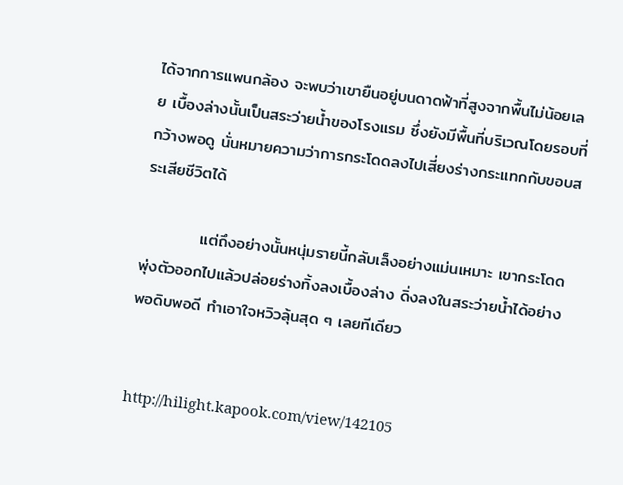ได้จากการแพนกล้อง จะพบว่าเขายืนอยู่บนดาดฟ้าที่สูงจากพื้นไม่น้อยเลย เบื้องล่างนั้นเป็นสระว่ายน้ำของโรงแรม ซึ่งยังมีพื้นที่บริเวณโดยรอบที่กว้างพอดู นั่นหมายความว่าการกระโดดลงไปเสี่ยงร่างกระแทกกับขอบสระเสียชีวิตได้

          แต่ถึงอย่างนั้นหนุ่มรายนี้กลับเล็งอย่างแม่นเหมาะ เขากระโดดพุ่งตัวออกไปแล้วปล่อยร่างทิ้งลงเบื้องล่าง ดิ่งลงในสระว่ายน้ำได้อย่างพอดิบพอดี ทำเอาใจหวิวลุ้นสุด ๆ เลยทีเดียว


http://hilight.kapook.com/view/142105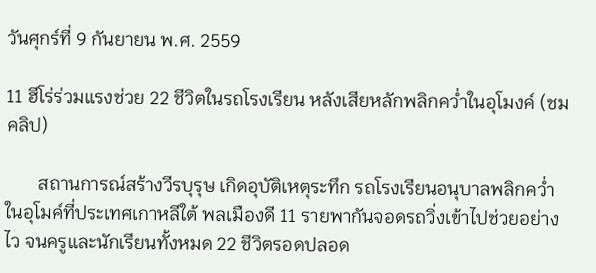วันศุกร์ที่ 9 กันยายน พ.ศ. 2559

11 ฮีโร่ร่วมแรงช่วย 22 ชีวิตในรถโรงเรียน หลังเสียหลักพลิกคว่ำในอุโมงค์ (ชมคลิป)

       สถานการณ์สร้างวีรบุรุษ เกิดอุบัติเหตุระทึก รถโรงเรียนอนุบาลพลิกคว่ำในอุโมค์ที่ประเทศเกาหลีใต้ พลเมืองดี 11 รายพากันจอดรถวิ่งเข้าไปช่วยอย่างไว จนครูและนักเรียนทั้งหมด 22 ชีวิตรอดปลอด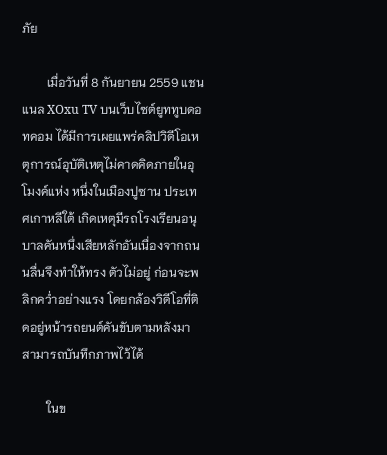ภัย

        เมื่อวันที่ 8 กันยายน 2559 แชนแนล XOxu TV บนเว็บไซต์ยูททูบดอทคอม ได้มีการเผยแพร่คลิปวิดีโอเหตุการณ์อุบัติเหตุไม่คาดคิดภายในอุโมงค์แห่ง หนึ่งในเมืองปูซาน ประเทศเกาหลีใต้ เกิดเหตุมีรถโรงเรียนอนุบาลคันหนึ่งเสียหลักอันเนื่องจากถนนลื่นจึงทำให้ทรง ตัวไม่อยู่ ก่อนจะพลิกคว่ำอย่างแรง โดยกล้องวิดีโอที่ติดอยู่หน้ารถยนต์คันขับตามหลังมาสามารถบันทึกภาพไว้ได้

        ในข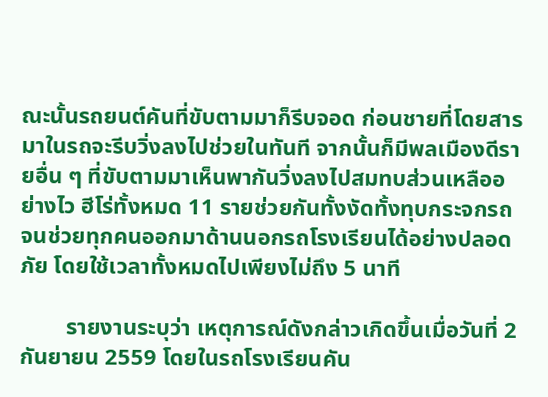ณะนั้นรถยนต์คันที่ขับตามมาก็รีบจอด ก่อนชายที่โดยสารมาในรถจะรีบวิ่งลงไปช่วยในทันที จากนั้นก็มีพลเมืองดีรายอื่น ๆ ที่ขับตามมาเห็นพากันวิ่งลงไปสมทบส่วนเหลืออย่างไว ฮีโร่ทั้งหมด 11 รายช่วยกันทั้งงัดทั้งทุบกระจกรถ จนช่วยทุกคนออกมาด้านนอกรถโรงเรียนได้อย่างปลอดภัย โดยใช้เวลาทั้งหมดไปเพียงไม่ถึง 5 นาที

        รายงานระบุว่า เหตุการณ์ดังกล่าวเกิดขึ้นเมื่อวันที่ 2 กันยายน 2559 โดยในรถโรงเรียนคัน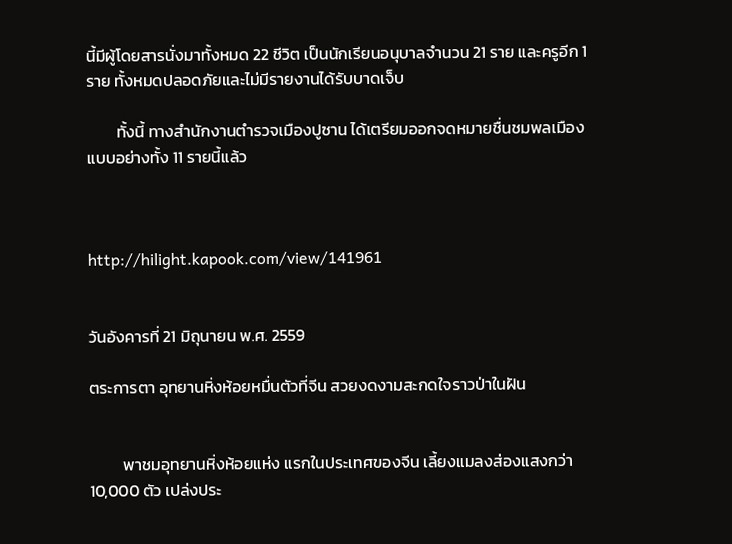นี้มีผู้โดยสารนั่งมาทั้งหมด 22 ชีวิต เป็นนักเรียนอนุบาลจำนวน 21 ราย และครูอีก 1 ราย ทั้งหมดปลอดภัยและไม่มีรายงานได้รับบาดเจ็บ

        ทั้งนี้ ทางสำนักงานตำรวจเมืองปูซาน ได้เตรียมออกจดหมายชื่นชมพลเมืองแบบอย่างทั้ง 11 รายนี้แล้ว



http://hilight.kapook.com/view/141961


วันอังคารที่ 21 มิถุนายน พ.ศ. 2559

ตระการตา อุทยานหิ่งห้อยหมื่นตัวที่จีน สวยงดงามสะกดใจราวป่าในฝัน


         พาชมอุทยานหิ่งห้อยแห่ง แรกในประเทศของจีน เลี้ยงแมลงส่องแสงกว่า 10,000 ตัว เปล่งประ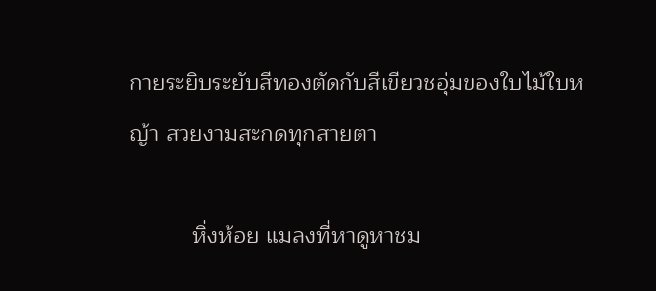กายระยิบระยับสีทองตัดกับสีเขียวชอุ่มของใบไม้ใบหญ้า สวยงามสะกดทุกสายตา

          หิ่งห้อย แมลงที่หาดูหาชม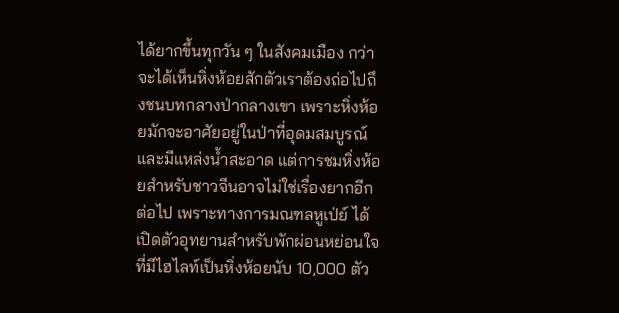ได้ยากขึ้นทุกวัน ๆ ในสังคมเมือง กว่าจะได้เห็นหิ่งห้อยสักตัวเราต้องถ่อไปถึงชนบทกลางป่ากลางเขา เพราะหิ่งห้อยมักจะอาศัยอยู่ในป่าที่อุดมสมบูรณ์และมีแหล่งน้ำสะอาด แต่การชมหิ่งห้อยสำหรับชาวจีนอาจไม่ใช่เรื่องยากอีกต่อไป เพราะทางการมณฑลหูเป่ย์ ได้เปิดตัวอุทยานสำหรับพักผ่อนหย่อนใจ ที่มีไฮไลท์เป็นหิ่งห้อยนับ 10,000 ตัว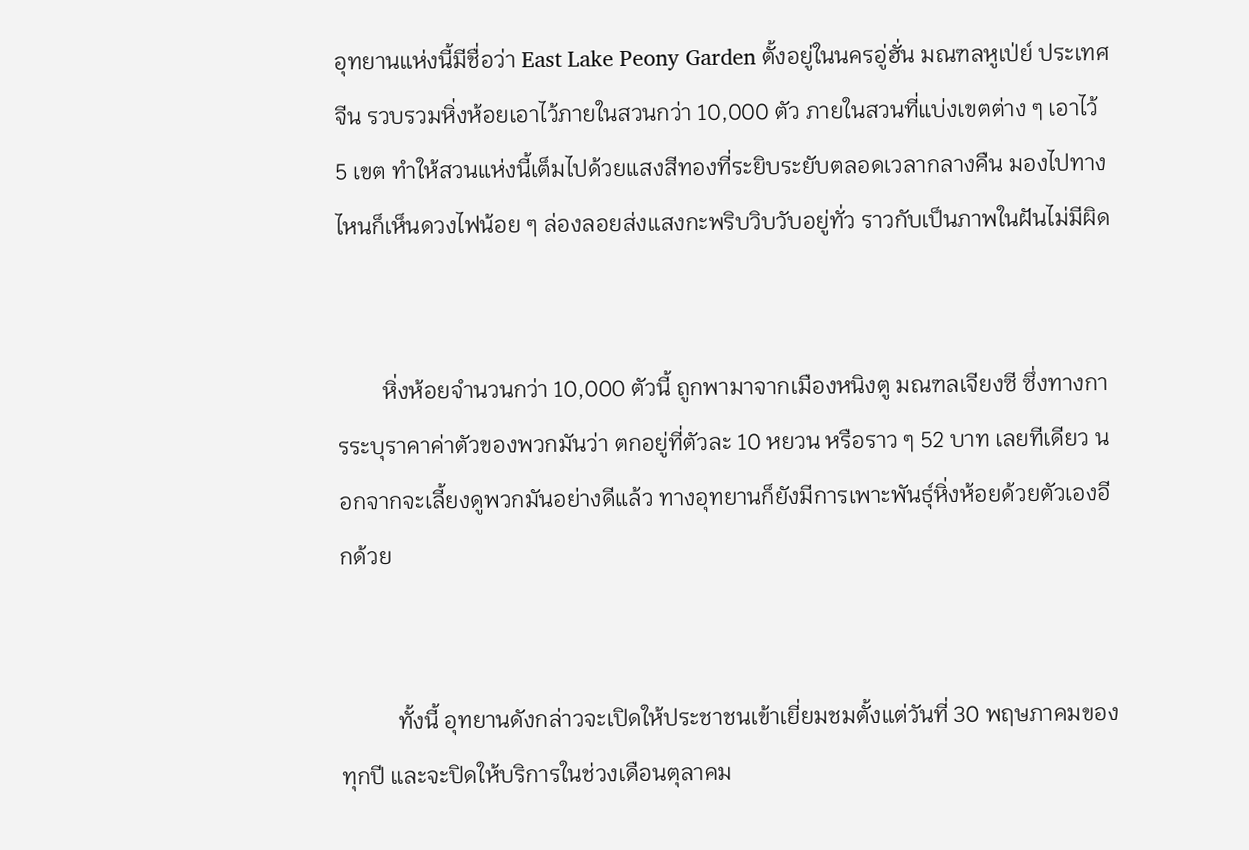อุทยานแห่งนี้มีชื่อว่า East Lake Peony Garden ตั้งอยู่ในนครอู่ฮั่น มณฑลหูเป่ย์ ประเทศจีน รวบรวมหิ่งห้อยเอาไว้ภายในสวนกว่า 10,000 ตัว ภายในสวนที่แบ่งเขตต่าง ๆ เอาไว้ 5 เขต ทำให้สวนแห่งนี้เต็มไปด้วยแสงสีทองที่ระยิบระยับตลอดเวลากลางคืน มองไปทางไหนก็เห็นดวงไฟน้อย ๆ ล่องลอยส่งแสงกะพริบวิบวับอยู่ทั่ว ราวกับเป็นภาพในฝันไม่มีผิด


        หิ่งห้อยจำนวนกว่า 10,000 ตัวนี้ ถูกพามาจากเมืองหนิงตู มณฑลเจียงซี ซึ่งทางการระบุราคาค่าตัวของพวกมันว่า ตกอยู่ที่ตัวละ 10 หยวน หรือราว ๆ 52 บาท เลยทีเดียว นอกจากจะเลี้ยงดูพวกมันอย่างดีแล้ว ทางอุทยานก็ยังมีการเพาะพันธุ์หิ่งห้อยด้วยตัวเองอีกด้วย


          ทั้งนี้ อุทยานดังกล่าวจะเปิดให้ประชาชนเข้าเยี่ยมชมตั้งแต่วันที่ 30 พฤษภาคมของทุกปี และจะปิดให้บริการในช่วงเดือนตุลาคม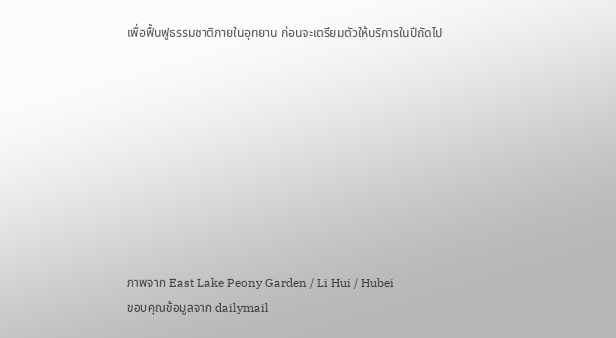เพื่อฟื้นฟูธรรมชาติภายในอุทยาน ก่อนจะเตรียมตัวให้บริการในปีถัดไป









ภาพจาก East Lake Peony Garden / Li Hui / Hubei
ขอบคุณข้อมูลจาก dailymail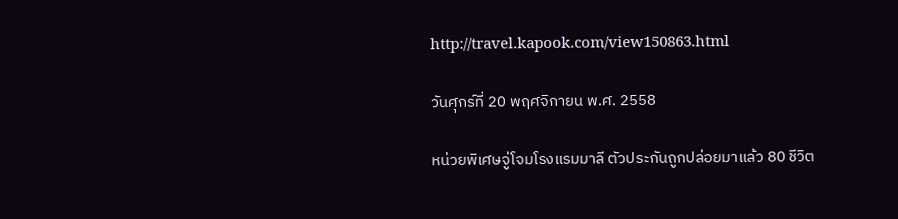http://travel.kapook.com/view150863.html

วันศุกร์ที่ 20 พฤศจิกายน พ.ศ. 2558

หน่วยพิเศษจู่โจมโรงแรมมาลี ตัวประกันถูกปล่อยมาแล้ว 80 ชีวิต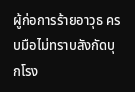ผู้ก่อการร้ายอาวุธ ครบมือไม่ทราบสังกัดบุกโรง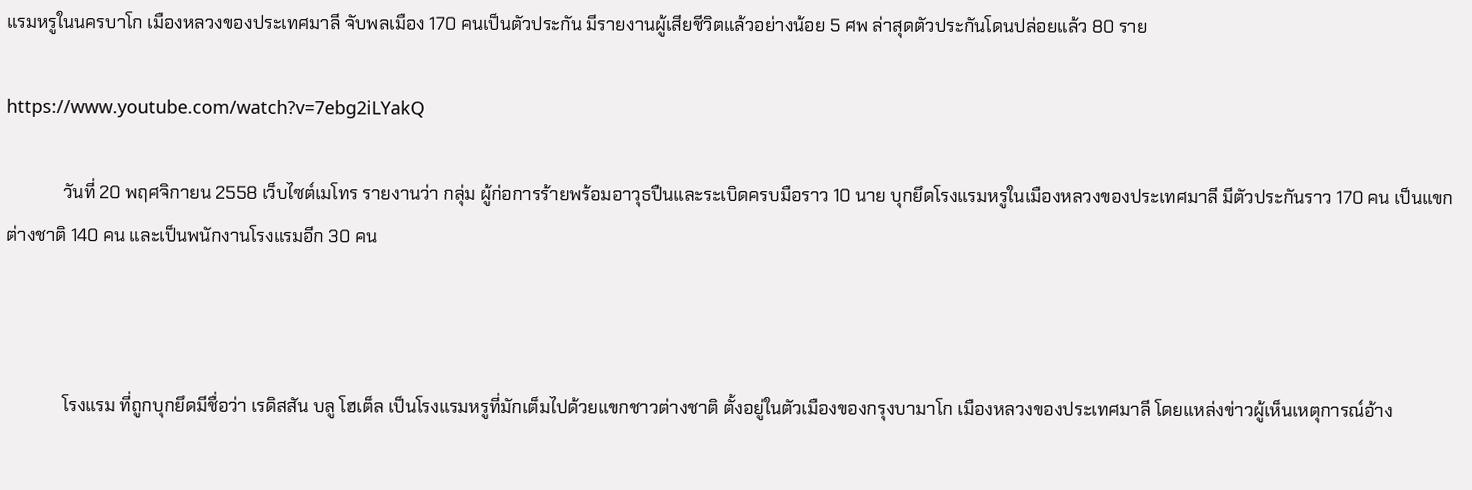แรมหรูในนครบาโก เมืองหลวงของประเทศมาลี จับพลเมือง 170 คนเป็นตัวประกัน มีรายงานผู้เสียชีวิตแล้วอย่างน้อย 5 ศพ ล่าสุดตัวประกันโดนปล่อยแล้ว 80 ราย

https://www.youtube.com/watch?v=7ebg2iLYakQ

             วันที่ 20 พฤศจิกายน 2558 เว็บไซต์เมโทร รายงานว่า กลุ่ม ผู้ก่อการร้ายพร้อมอาวุธปืนและระเบิดครบมือราว 10 นาย บุกยึดโรงแรมหรูในเมืองหลวงของประเทศมาลี มีตัวประกันราว 170 คน เป็นแขกต่างชาติ 140 คน และเป็นพนักงานโรงแรมอีก 30 คน



             โรงแรม ที่ถูกบุกยึดมีชื่อว่า เรดิสสัน บลู โฮเต็ล เป็นโรงแรมหรูที่มักเต็มไปด้วยแขกชาวต่างชาติ ตั้งอยู่ในตัวเมืองของกรุงบามาโก เมืองหลวงของประเทศมาลี โดยแหล่งข่าวผู้เห็นเหตุการณ์อ้าง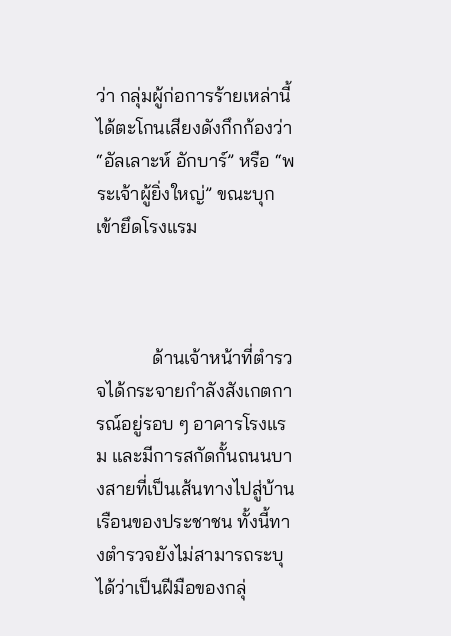ว่า กลุ่มผู้ก่อการร้ายเหล่านี้ได้ตะโกนเสียงดังกึกก้องว่า “อัลเลาะห์ อักบาร์” หรือ “พระเจ้าผู้ยิ่งใหญ่” ขณะบุกเข้ายึดโรงแรม



            ด้านเจ้าหน้าที่ตำรวจได้กระจายกำลังสังเกตการณ์อยู่รอบ ๆ อาคารโรงแรม และมีการสกัดกั้นถนนบางสายที่เป็นเส้นทางไปสู่บ้านเรือนของประชาชน ทั้งนี้ทางตำรวจยังไม่สามารถระบุได้ว่าเป็นฝีมือของกลุ่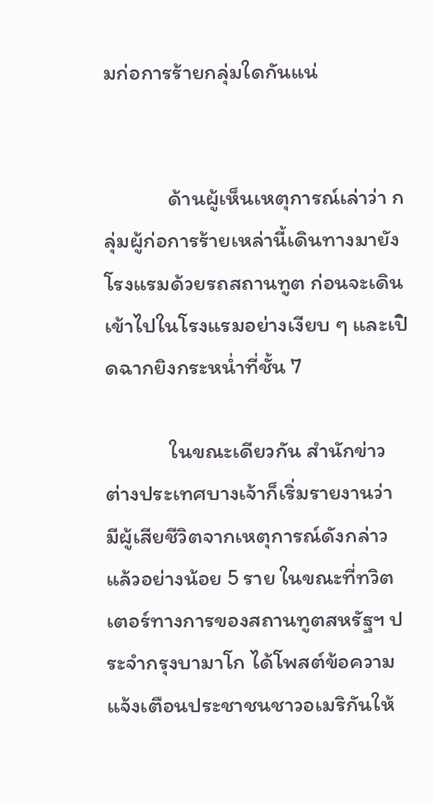มก่อการร้ายกลุ่มใดกันแน่


             ด้านผู้เห็นเหตุการณ์เล่าว่า กลุ่มผู้ก่อการร้ายเหล่านี้เดินทางมายังโรงแรมด้วยรถสถานทูต ก่อนจะเดินเข้าไปในโรงแรมอย่างเงียบ ๆ และเปิดฉากยิงกระหน่ำที่ชั้น 7

             ในขณะเดียวกัน สำนักข่าวต่างประเทศบางเจ้าก็เริ่มรายงานว่า มีผู้เสียชีวิตจากเหตุการณ์ดังกล่าวแล้วอย่างน้อย 5 ราย ในขณะที่ทวิตเตอร์ทางการของสถานทูตสหรัฐฯ ประจำกรุงบามาโก ได้โพสต์ข้อความแจ้งเตือนประชาชนชาวอเมริกันให้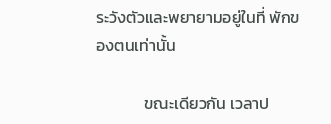ระวังตัวและพยายามอยู่ในที่ พักของตนเท่านั้น

             ขณะเดียวกัน เวลาป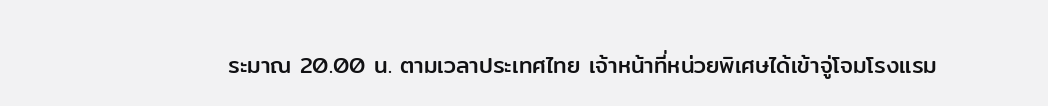ระมาณ 20.00 น. ตามเวลาประเทศไทย เจ้าหน้าที่หน่วยพิเศษได้เข้าจู่โจมโรงแรม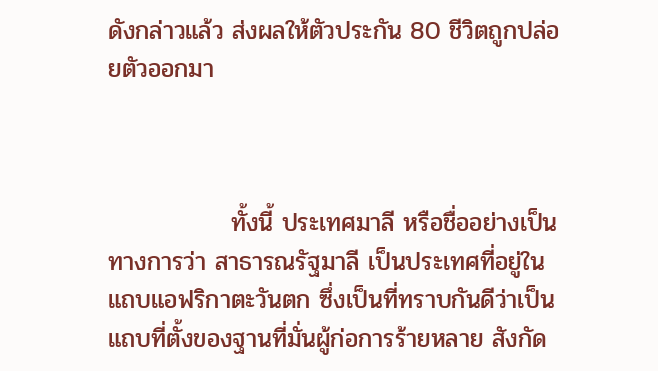ดังกล่าวแล้ว ส่งผลให้ตัวประกัน 80 ชีวิตถูกปล่อยตัวออกมา



              ทั้งนี้ ประเทศมาลี หรือชื่ออย่างเป็นทางการว่า สาธารณรัฐมาลี เป็นประเทศที่อยู่ในแถบแอฟริกาตะวันตก ซึ่งเป็นที่ทราบกันดีว่าเป็นแถบที่ตั้งของฐานที่มั่นผู้ก่อการร้ายหลาย สังกัด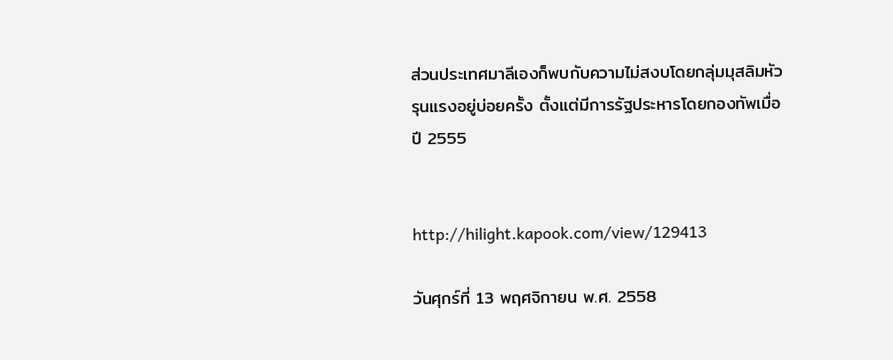ส่วนประเทศมาลีเองก็พบกับความไม่สงบโดยกลุ่มมุสลิมหัวรุนแรงอยู่บ่อยครั้ง ตั้งแต่มีการรัฐประหารโดยกองทัพเมื่อปี 2555


http://hilight.kapook.com/view/129413

วันศุกร์ที่ 13 พฤศจิกายน พ.ศ. 2558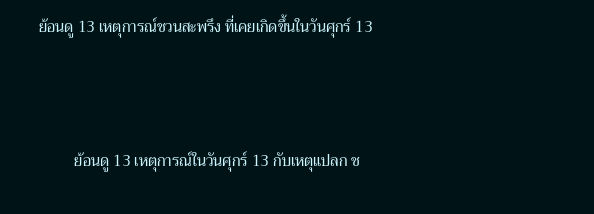ย้อนดู 13 เหตุการณ์ชวนสะพรึง ที่เคยเกิดขึ้นในวันศุกร์ 13



         ย้อนดู 13 เหตุการณ์ในวันศุกร์ 13 กับเหตุแปลก ช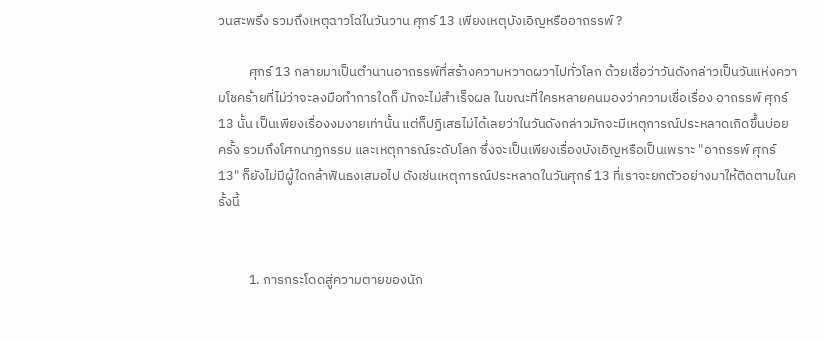วนสะพรึง รวมถึงเหตุฉาวโฉ่ในวันวาน ศุกร์ 13 เพียงเหตุบังเอิญหรืออาถรรพ์ ?

          ศุกร์ 13 กลายมาเป็นตำนานอาถรรพ์ที่สร้างความหวาดผวาไปทั่วโลก ด้วยเชื่อว่าวันดังกล่าวเป็นวันแห่งความโชคร้ายที่ไม่ว่าจะลงมือทำการใดก็ มักจะไม่สำเร็จผล ในขณะที่ใครหลายคนมองว่าความเชื่อเรื่อง อาถรรพ์ ศุกร์ 13 นั้น เป็นเพียงเรื่องงมงายเท่านั้น แต่ก็ปฏิเสธไม่ได้เลยว่าในวันดังกล่าวมักจะมีเหตุการณ์ประหลาดเกิดขึ้นบ่อย ครั้ง รวมถึงโศกนาฏกรรม และเหตุการณ์ระดับโลก ซึ่งจะเป็นเพียงเรื่องบังเอิญหรือเป็นเพราะ "อาถรรพ์ ศุกร์ 13" ก็ยังไม่มีผู้ใดกล้าฟันธงเสมอไป ดังเช่นเหตุการณ์ประหลาดในวันศุกร์ 13 ที่เราจะยกตัวอย่างมาให้ติดตามในครั้งนี้


          1. การกระโดดสู่ความตายของนัก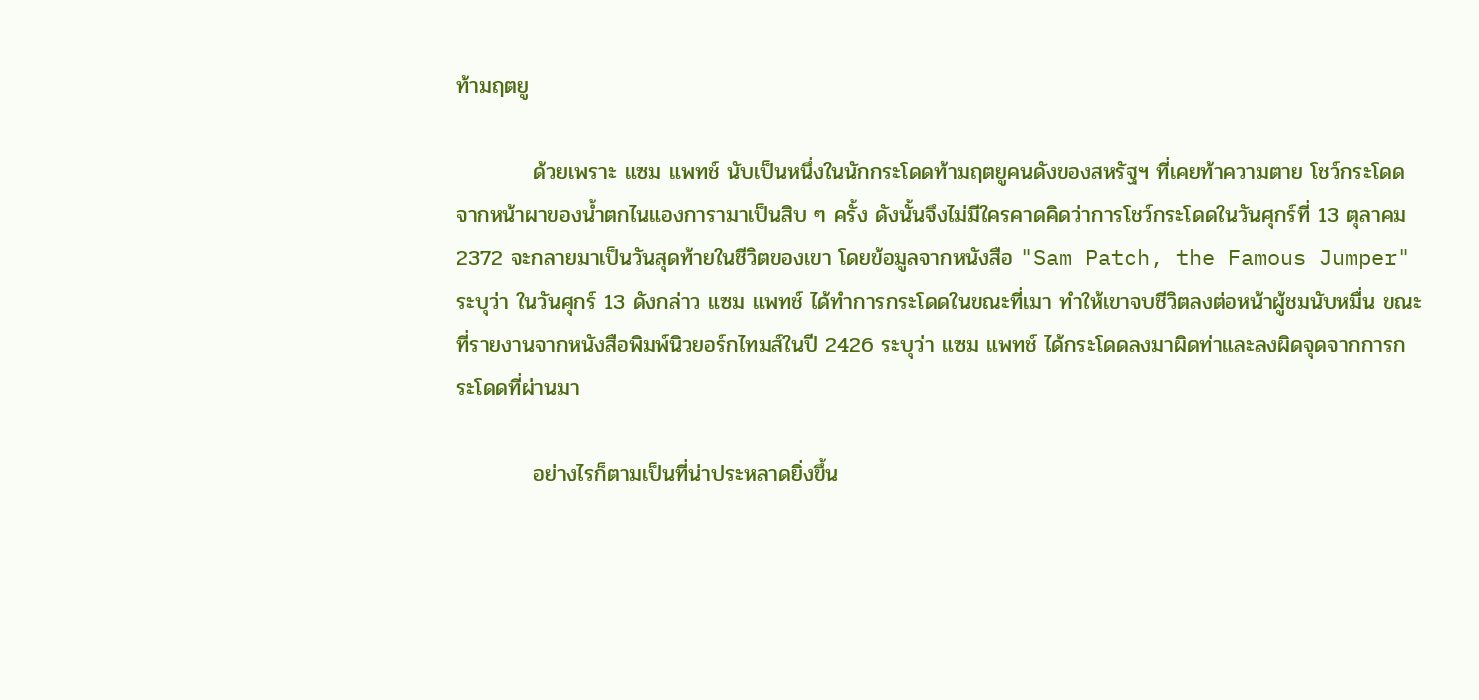ท้ามฤตยู

          ด้วยเพราะ แซม แพทช์ นับเป็นหนึ่งในนักกระโดดท้ามฤตยูคนดังของสหรัฐฯ ที่เคยท้าความตาย โชว์กระโดดจากหน้าผาของน้ำตกไนแองการามาเป็นสิบ ๆ ครั้ง ดังนั้นจึงไม่มีใครคาดคิดว่าการโชว์กระโดดในวันศุกร์ที่ 13 ตุลาคม 2372 จะกลายมาเป็นวันสุดท้ายในชีวิตของเขา โดยข้อมูลจากหนังสือ "Sam Patch, the Famous Jumper"  ระบุว่า ในวันศุกร์ 13 ดังกล่าว แซม แพทช์ ได้ทำการกระโดดในขณะที่เมา ทำให้เขาจบชีวิตลงต่อหน้าผู้ชมนับหมื่น ขณะที่รายงานจากหนังสือพิมพ์นิวยอร์กไทมส์ในปี 2426 ระบุว่า แซม แพทช์ ได้กระโดดลงมาผิดท่าและลงผิดจุดจากการกระโดดที่ผ่านมา

          อย่างไรก็ตามเป็นที่น่าประหลาดยิ่งขึ้น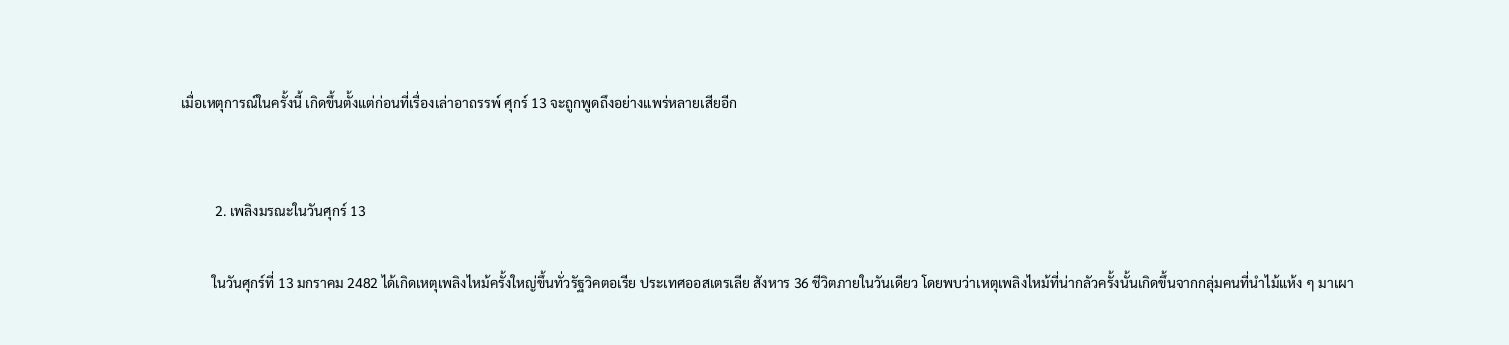เมื่อเหตุการณ์ในครั้งนี้ เกิดขึ้นตั้งแต่ก่อนที่เรื่องเล่าอาถรรพ์ ศุกร์ 13 จะถูกพูดถึงอย่างแพร่หลายเสียอีก


          2. เพลิงมรณะในวันศุกร์ 13

         ในวันศุกร์ที่ 13 มกราคม 2482 ได้เกิดเหตุเพลิงไหม้ครั้งใหญ่ขึ้นทั่วรัฐวิคตอเรีย ประเทศออสเตรเลีย สังหาร 36 ชีวิตภายในวันเดียว โดยพบว่าเหตุเพลิงไหม้ที่น่ากลัวครั้งนั้นเกิดขึ้นจากกลุ่มคนที่นำไม้แห้ง ๆ มาเผา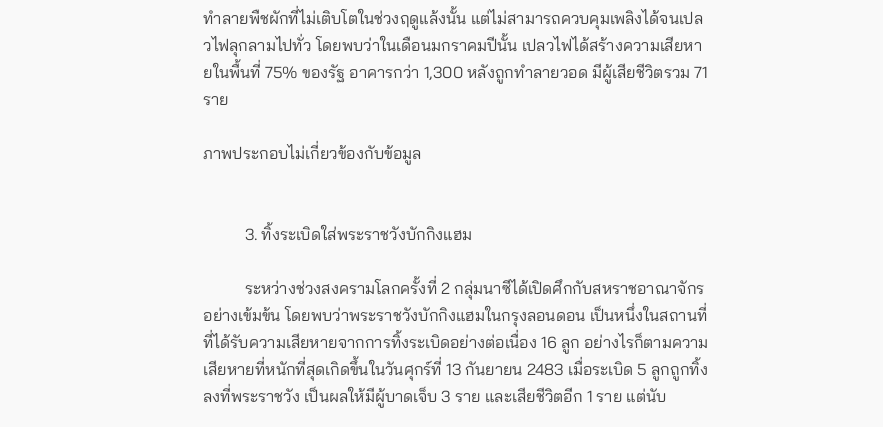ทำลายพืชผักที่ไม่เติบโตในช่วงฤดูแล้งนั้น แต่ไม่สามารถควบคุมเพลิงได้จนเปลวไฟลุกลามไปทั่ว โดยพบว่าในเดือนมกราคมปีนั้น เปลวไฟได้สร้างความเสียหายในพื้นที่ 75% ของรัฐ อาคารกว่า 1,300 หลังถูกทำลายวอด มีผู้เสียชีวิตรวม 71 ราย

ภาพประกอบไม่เกี่ยวข้องกับข้อมูล


          3. ทิ้งระเบิดใส่พระราชวังบักกิงแฮม

          ระหว่างช่วงสงครามโลกครั้งที่ 2 กลุ่มนาซีได้เปิดศึกกับสหราชอาณาจักรอย่างเข้มข้น โดยพบว่าพระราชวังบักกิงแฮมในกรุงลอนดอน เป็นหนึ่งในสถานที่ที่ได้รับความเสียหายจากการทิ้งระเบิดอย่างต่อเนื่อง 16 ลูก อย่างไรก็ตามความเสียหายที่หนักที่สุดเกิดขึ้นในวันศุกร์ที่ 13 กันยายน 2483 เมื่อระเบิด 5 ลูกถูกทิ้งลงที่พระราชวัง เป็นผลให้มีผู้บาดเจ็บ 3 ราย และเสียชีวิตอีก 1 ราย แต่นับ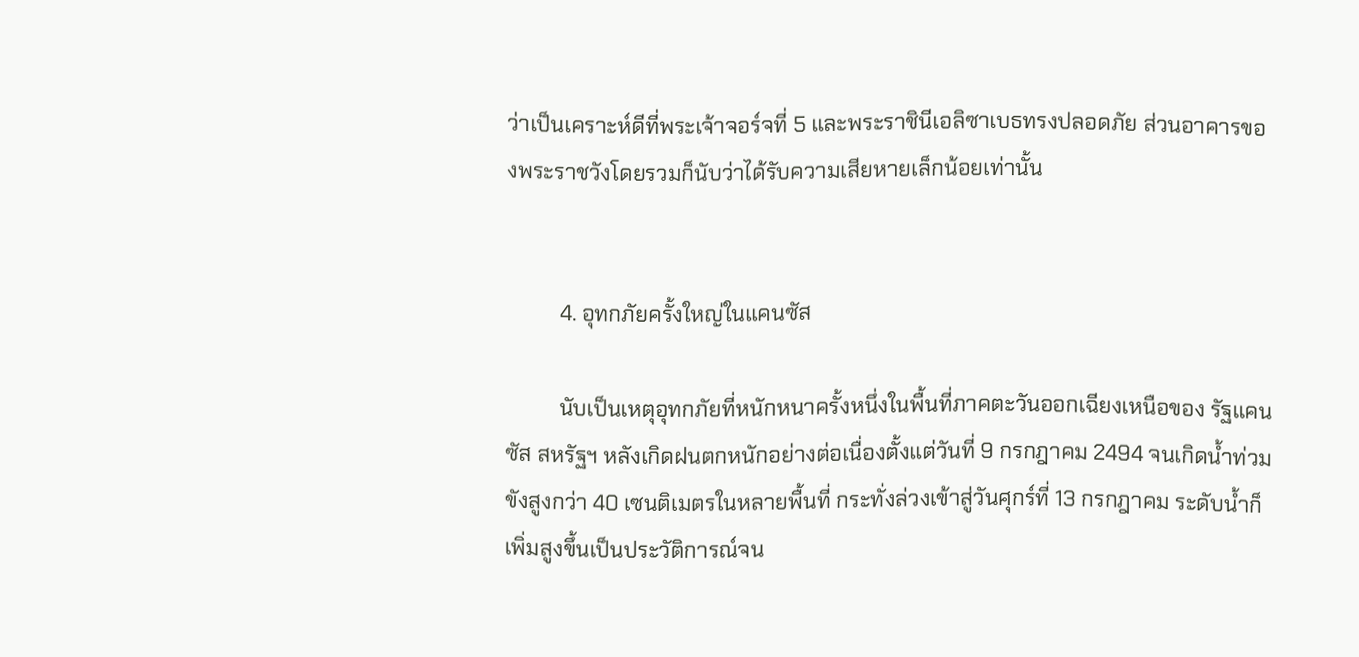ว่าเป็นเคราะห์ดีที่พระเจ้าจอร์จที่ 5 และพระราชินีเอลิซาเบธทรงปลอดภัย ส่วนอาคารของพระราชวังโดยรวมก็นับว่าได้รับความเสียหายเล็กน้อยเท่านั้น


          4. อุทกภัยครั้งใหญ่ในแคนซัส

          นับเป็นเหตุอุทกภัยที่หนักหนาครั้งหนึ่งในพื้นที่ภาคตะวันออกเฉียงเหนือของ รัฐแคนซัส สหรัฐฯ หลังเกิดฝนตกหนักอย่างต่อเนื่องตั้งแต่วันที่ 9 กรกฎาคม 2494 จนเกิดน้ำท่วมขังสูงกว่า 40 เซนติเมตรในหลายพื้นที่ กระทั่งล่วงเข้าสู่วันศุกร์ที่ 13 กรกฎาคม ระดับน้ำก็เพิ่มสูงขึ้นเป็นประวัติการณ์จน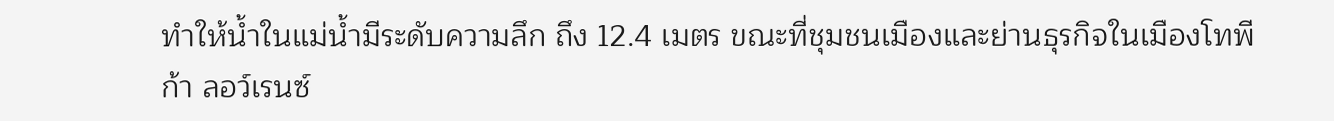ทำให้น้ำในแม่น้ำมีระดับความลึก ถึง 12.4 เมตร ขณะที่ชุมชนเมืองและย่านธุรกิจในเมืองโทพีก้า ลอว์เรนซ์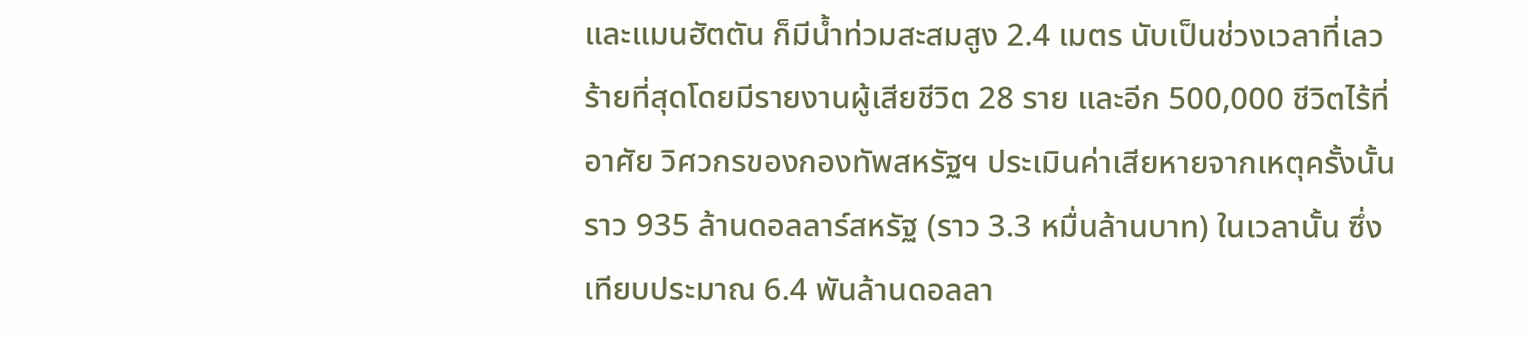และแมนฮัตตัน ก็มีน้ำท่วมสะสมสูง 2.4 เมตร นับเป็นช่วงเวลาที่เลวร้ายที่สุดโดยมีรายงานผู้เสียชีวิต 28 ราย และอีก 500,000 ชีวิตไร้ที่อาศัย วิศวกรของกองทัพสหรัฐฯ ประเมินค่าเสียหายจากเหตุครั้งนั้นราว 935 ล้านดอลลาร์สหรัฐ (ราว 3.3 หมื่นล้านบาท) ในเวลานั้น ซึ่งเทียบประมาณ 6.4 พันล้านดอลลา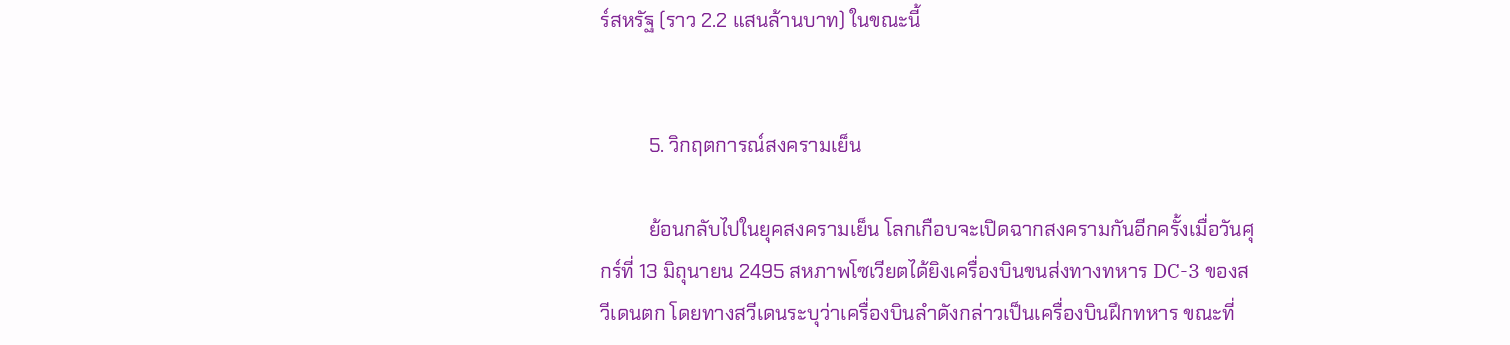ร์สหรัฐ (ราว 2.2 แสนล้านบาท) ในขณะนี้


          5. วิกฤตการณ์สงครามเย็น

          ย้อนกลับไปในยุคสงครามเย็น โลกเกือบจะเปิดฉากสงครามกันอีกครั้งเมื่อวันศุกร์ที่ 13 มิถุนายน 2495 สหภาพโซเวียตได้ยิงเครื่องบินขนส่งทางทหาร DC-3 ของสวีเดนตก โดยทางสวีเดนระบุว่าเครื่องบินลำดังกล่าวเป็นเครื่องบินฝึกทหาร ขณะที่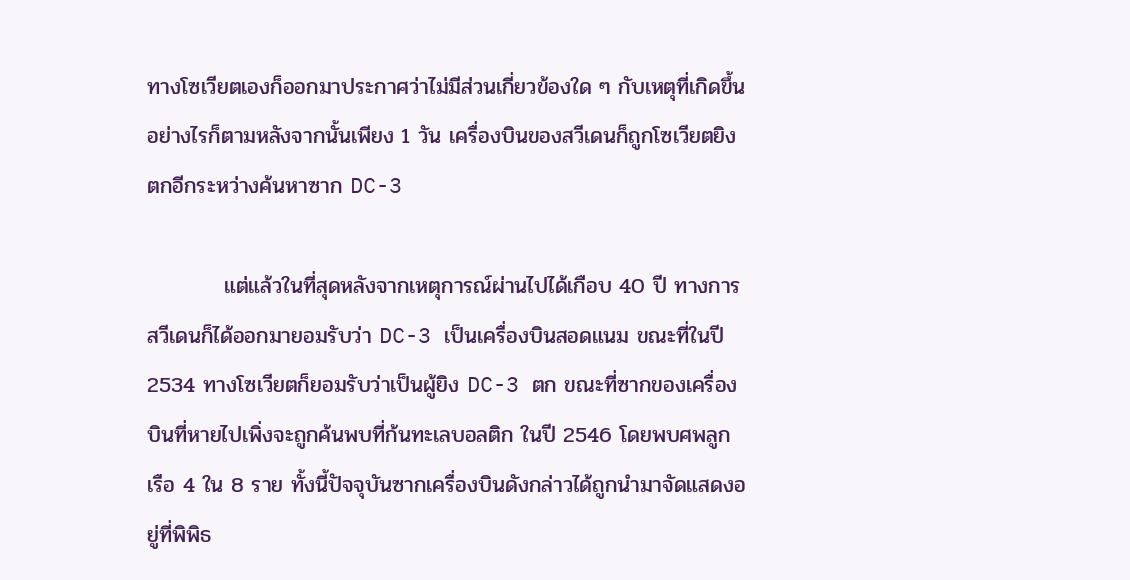ทางโซเวียตเองก็ออกมาประกาศว่าไม่มีส่วนเกี่ยวข้องใด ๆ กับเหตุที่เกิดขึ้น อย่างไรก็ตามหลังจากนั้นเพียง 1 วัน เครื่องบินของสวีเดนก็ถูกโซเวียตยิงตกอีกระหว่างค้นหาซาก DC-3

          แต่แล้วในที่สุดหลังจากเหตุการณ์ผ่านไปได้เกือบ 40 ปี ทางการสวีเดนก็ได้ออกมายอมรับว่า DC-3 เป็นเครื่องบินสอดแนม ขณะที่ในปี 2534 ทางโซเวียตก็ยอมรับว่าเป็นผู้ยิง DC-3 ตก ขณะที่ซากของเครื่องบินที่หายไปเพิ่งจะถูกค้นพบที่ก้นทะเลบอลติก ในปี 2546 โดยพบศพลูกเรือ 4 ใน 8 ราย ทั้งนี้ปัจจุบันซากเครื่องบินดังกล่าวได้ถูกนำมาจัดแสดงอยู่ที่พิพิธ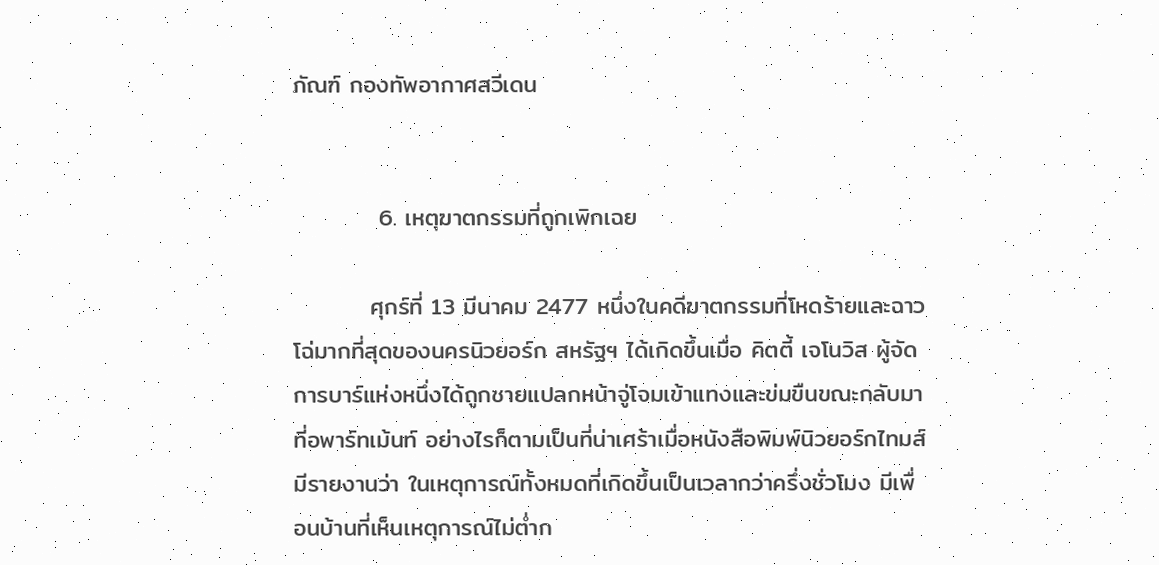ภัณฑ์ กองทัพอากาศสวีเดน


          6. เหตุฆาตกรรมที่ถูกเพิกเฉย

         ศุกร์ที่ 13 มีนาคม 2477 หนึ่งในคดีฆาตกรรมที่โหดร้ายและฉาวโฉ่มากที่สุดของนครนิวยอร์ก สหรัฐฯ ได้เกิดขึ้นเมื่อ คิตตี้ เจโนวิส ผู้จัดการบาร์แห่งหนึ่งได้ถูกชายแปลกหน้าจู่โจมเข้าแทงและข่มขืนขณะกลับมา ที่อพาร์ทเม้นท์ อย่างไรก็ตามเป็นที่น่าเศร้าเมื่อหนังสือพิมพ์นิวยอร์กไทมส์มีรายงานว่า ในเหตุการณ์ทั้งหมดที่เกิดขึ้นเป็นเวลากว่าครึ่งชั่วโมง มีเพื่อนบ้านที่เห็นเหตุการณ์ไม่ต่ำก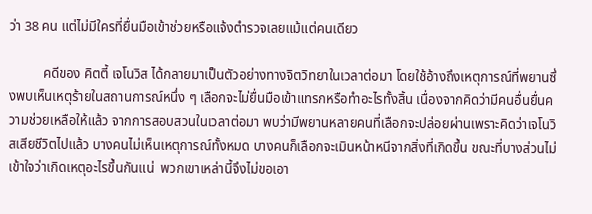ว่า 38 คน แต่ไม่มีใครที่ยื่นมือเข้าช่วยหรือแจ้งตำรวจเลยแม้แต่คนเดียว

          คดีของ คิตตี้ เจโนวิส ได้กลายมาเป็นตัวอย่างทางจิตวิทยาในเวลาต่อมา โดยใช้อ้างถึงเหตุการณ์ที่พยานซึ่งพบเห็นเหตุร้ายในสถานการณ์หนึ่ง ๆ เลือกจะไม่ยื่นมือเข้าแทรกหรือทำอะไรทั้งสิ้น เนื่องจากคิดว่ามีคนอื่นยื่นความช่วยเหลือให้แล้ว จากการสอบสวนในเวลาต่อมา พบว่ามีพยานหลายคนที่เลือกจะปล่อยผ่านเพราะคิดว่าเจโนวิสเสียชีวิตไปแล้ว บางคนไม่เห็นเหตุการณ์ทั้งหมด บางคนก็เลือกจะเมินหน้าหนีจากสิ่งที่เกิดขึ้น ขณะที่บางส่วนไม่เข้าใจว่าเกิดเหตุอะไรขึ้นกันแน่  พวกเขาเหล่านี้จึงไม่ขอเอา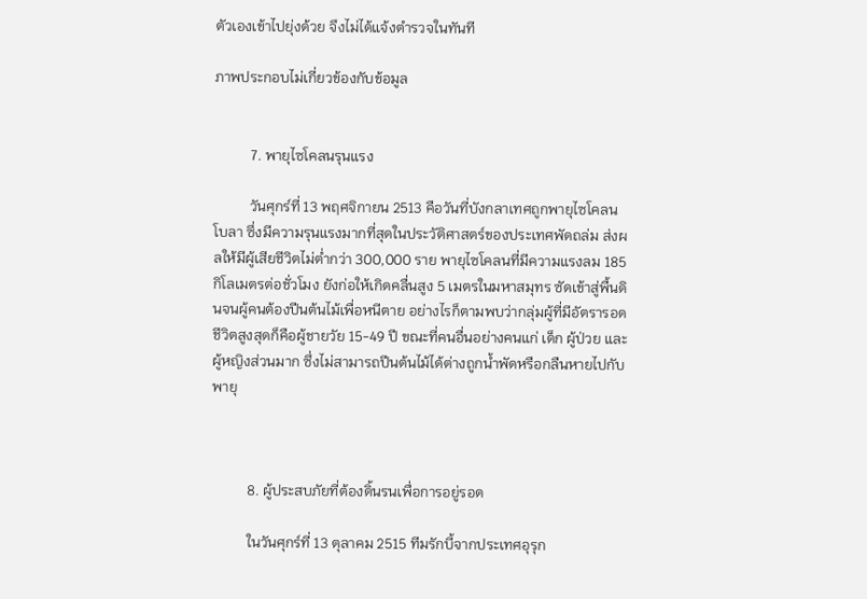ตัวเองเข้าไปยุ่งด้วย จึงไม่ได้แจ้งตำรวจในทันที

ภาพประกอบไม่เกี่ยวข้องกับข้อมูล


          7. พายุไซโคลนรุนแรง

          วันศุกร์ที่ 13 พฤศจิกายน 2513 คือวันที่บังกลาเทศถูกพายุไซโคลนโบลา ซึ่งมีความรุนแรงมากที่สุดในประวัติศาสตร์ของประเทศพัดถล่ม ส่งผลให้มีผู้เสียชีวิตไม่ต่ำกว่า 300,000 ราย พายุไซโคลนที่มีความแรงลม 185 กิโลเมตรต่อชั่วโมง ยังก่อให้เกิดคลื่นสูง 5 เมตรในมหาสมุทร ซัดเข้าสู่พื้นดินจนผู้คนต้องปีนต้นไม้เพื่อหนีตาย อย่างไรก็ตามพบว่ากลุ่มผู้ที่มีอัตรารอดชีวิตสูงสุดก็คือผู้ชายวัย 15-49 ปี ขณะที่คนอื่นอย่างคนแก่ เด็ก ผู้ป่วย และผู้หญิงส่วนมาก ซึ่งไม่สามารถปีนต้นไม้ได้ต่างถูกน้ำพัดหรือกลืนหายไปกับพายุ



          8. ผู้ประสบภัยที่ต้องดิ้นรนเพื่อการอยู่รอด

          ในวันศุกร์ที่ 13 ตุลาคม 2515 ทีมรักบี้จากประเทศอุรุก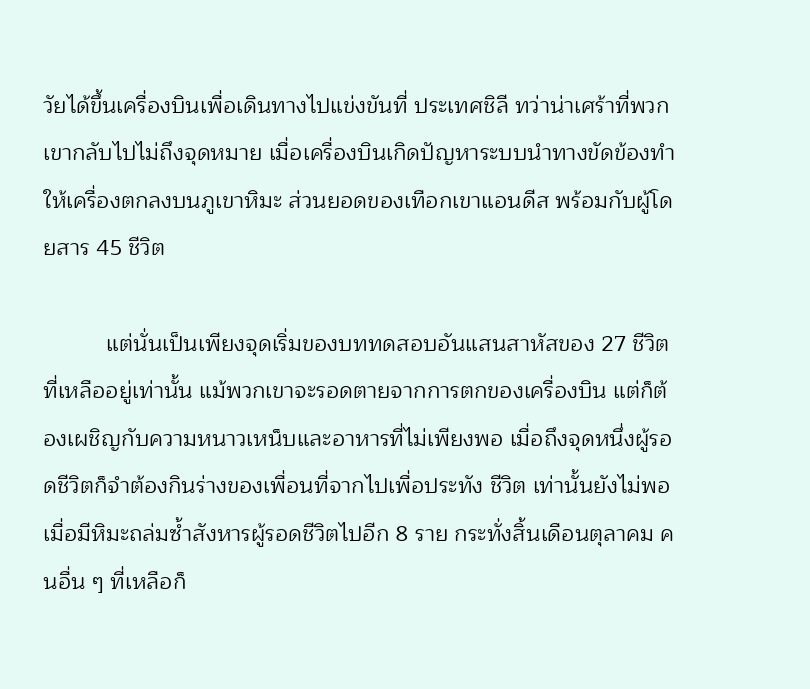วัยได้ขึ้นเครื่องบินเพื่อเดินทางไปแข่งขันที่ ประเทศชิลี ทว่าน่าเศร้าที่พวกเขากลับไปไม่ถึงจุดหมาย เมื่อเครื่องบินเกิดปัญหาระบบนำทางขัดข้องทำให้เครื่องตกลงบนภูเขาหิมะ ส่วนยอดของเทือกเขาแอนดีส พร้อมกับผู้โดยสาร 45 ชีวิต

          แต่นั่นเป็นเพียงจุดเริ่มของบททดสอบอันแสนสาหัสของ 27 ชีวิตที่เหลืออยู่เท่านั้น แม้พวกเขาจะรอดตายจากการตกของเครื่องบิน แต่ก็ต้องเผชิญกับความหนาวเหน็บและอาหารที่ไม่เพียงพอ เมื่อถึงจุดหนึ่งผู้รอดชีวิตก็จำต้องกินร่างของเพื่อนที่จากไปเพื่อประทัง ชีวิต เท่านั้นยังไม่พอเมื่อมีหิมะถล่มซ้ำสังหารผู้รอดชีวิตไปอีก 8 ราย กระทั่งสิ้นเดือนตุลาคม คนอื่น ๆ ที่เหลือก็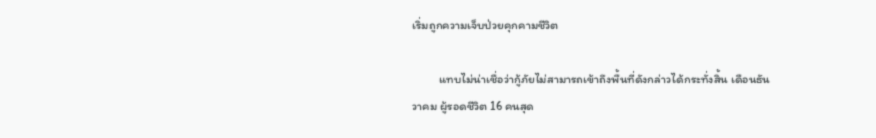เริ่มถูกความเจ็บป่วยคุกคามชีวิต

          แทบไม่น่าเชื่อว่ากู้ภัยไม่สามารถเข้าถึงพื้นที่ดังกล่าวได้กระทั่งสิ้น เดือนธันวาคม ผู้รอดชีวิต 16 คนสุด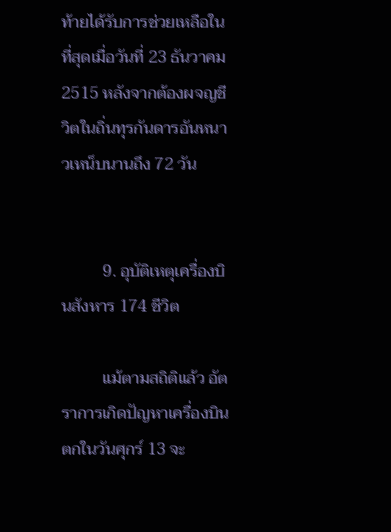ท้ายได้รับการช่วยเหลือในที่สุดเมื่อวันที่ 23 ธันวาคม 2515 หลังจากต้องผจญชีวิตในถิ่นทุรกันดารอันหนาวเหน็บนานถึง 72 วัน


          9. อุบัติเหตุเครื่องบินสังหาร 174 ชีวิต

          แม้ตามสถิติแล้ว อัตราการเกิดปัญหาเครื่องบินตกในวันศุกร์ 13 จะ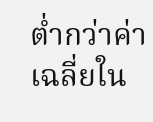ต่ำกว่าค่าเฉลี่ยใน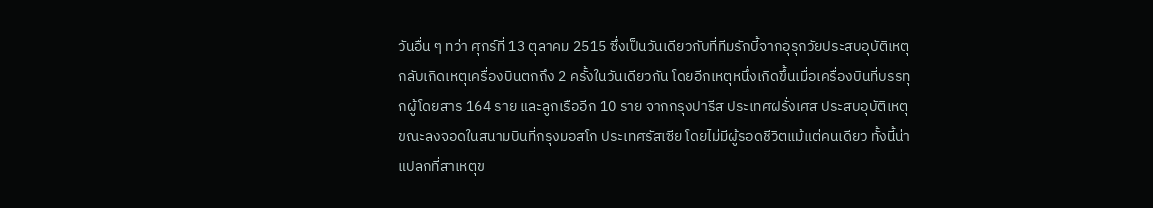วันอื่น ๆ ทว่า ศุกร์ที่ 13 ตุลาคม 2515 ซึ่งเป็นวันเดียวกับที่ทีมรักบี้จากอุรุกวัยประสบอุบัติเหตุ กลับเกิดเหตุเครื่องบินตกถึง 2 ครั้งในวันเดียวกัน โดยอีกเหตุหนึ่งเกิดขึ้นเมื่อเครื่องบินที่บรรทุกผู้โดยสาร 164 ราย และลูกเรืออีก 10 ราย จากกรุงปารีส ประเทศฝรั่งเศส ประสบอุบัติเหตุขณะลงจอดในสนามบินที่กรุงมอสโก ประเทศรัสเซีย โดยไม่มีผู้รอดชีวิตแม้แต่คนเดียว ทั้งนี้น่าแปลกที่สาเหตุข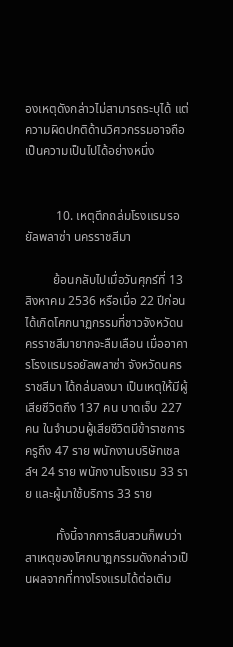องเหตุดังกล่าวไม่สามารถระบุได้ แต่ความผิดปกติด้านวิศวกรรมอาจถือเป็นความเป็นไปได้อย่างหนึ่ง


          10. เหตุตึกถล่มโรงแรมรอยัลพลาซ่า นครราชสีมา

         ย้อนกลับไปเมื่อวันศุกร์ที่ 13 สิงหาคม 2536 หรือเมื่อ 22 ปีก่อน ได้เกิดโศกนาฏกรรมที่ชาวจังหวัดนครราชสีมายากจะลืมเลือน เมื่ออาคารโรงแรมรอยัลพลาซ่า จังหวัดนครราชสีมา ได้ถล่มลงมา เป็นเหตุให้มีผู้เสียชีวิตถึง 137 คน บาดเจ็บ 227 คน ในจำนวนผู้เสียชีวิตมีข้าราชการครูถึง 47 ราย พนักงานบริษัทเชลล์ฯ 24 ราย พนักงานโรงแรม 33 ราย และผู้มาใช้บริการ 33 ราย

          ทั้งนี้จากการสืบสวนก็พบว่า สาเหตุของโศกนาฏกรรมดังกล่าวเป็นผลจากที่ทางโรงแรมได้ต่อเติม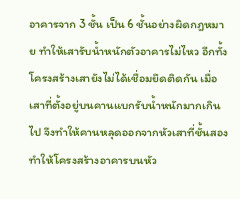อาคารจาก 3 ชั้น เป็น 6 ชั้นอย่างผิดกฎหมาย ทำให้เสารับน้ำหนักตัวอาคารไม่ไหว อีกทั้งโครงสร้างเสายังไม่ได้เชื่อมยึดติดกัน เมื่อเสาที่ตั้งอยู่บนคานแบกรับน้ำหนักมากเกินไป จึงทำให้คานหลุดออกจากหัวเสาที่ชั้นสอง ทำให้โครงสร้างอาคารบนหัว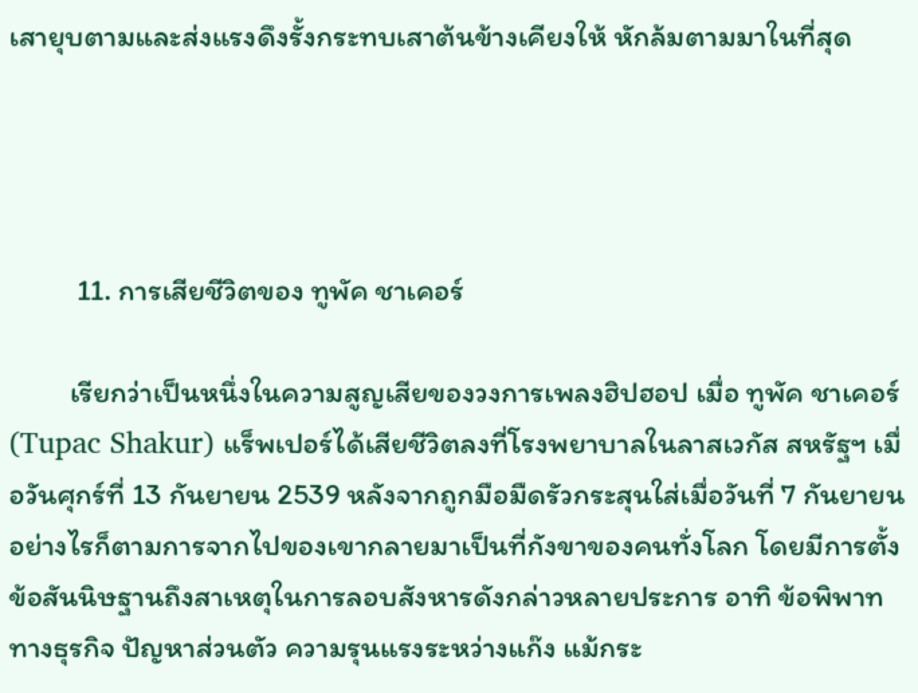เสายุบตามและส่งแรงดึงรั้งกระทบเสาต้นข้างเคียงให้ หักล้มตามมาในที่สุด




          11. การเสียชีวิตของ ทูพัค ชาเคอร์

         เรียกว่าเป็นหนึ่งในความสูญเสียของวงการเพลงฮิปฮอป เมื่อ ทูพัค ชาเคอร์ (Tupac Shakur) แร็พเปอร์ได้เสียชีวิตลงที่โรงพยาบาลในลาสเวกัส สหรัฐฯ เมื่อวันศุกร์ที่ 13 กันยายน 2539 หลังจากถูกมือมืดรัวกระสุนใส่เมื่อวันที่ 7 กันยายน อย่างไรก็ตามการจากไปของเขากลายมาเป็นที่กังขาของคนทั่งโลก โดยมีการตั้งข้อสันนิษฐานถึงสาเหตุในการลอบสังหารดังกล่าวหลายประการ อาทิ ข้อพิพาททางธุรกิจ ปัญหาส่วนตัว ความรุนแรงระหว่างแก๊ง แม้กระ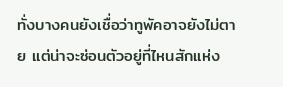ทั่งบางคนยังเชื่อว่าทูพัคอาจยังไม่ตาย แต่น่าจะซ่อนตัวอยู่ที่ไหนสักแห่ง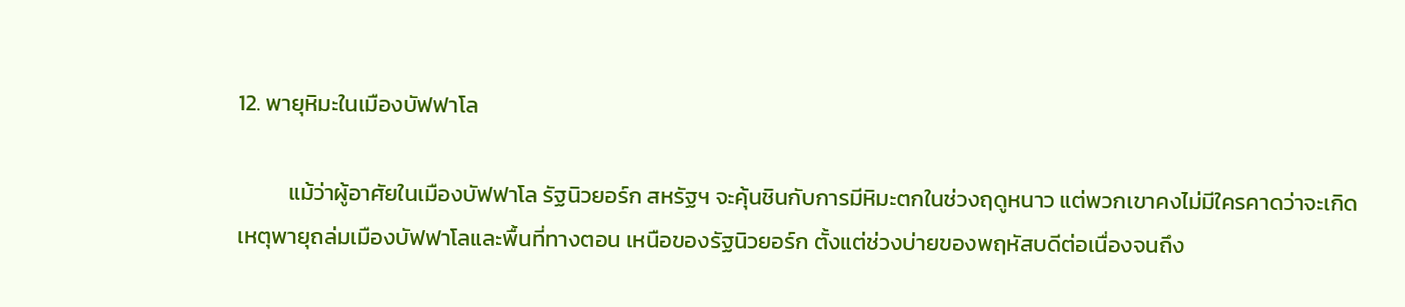12. พายุหิมะในเมืองบัฟฟาโล

          แม้ว่าผู้อาศัยในเมืองบัฟฟาโล รัฐนิวยอร์ก สหรัฐฯ จะคุ้นชินกับการมีหิมะตกในช่วงฤดูหนาว แต่พวกเขาคงไม่มีใครคาดว่าจะเกิดเหตุพายุถล่มเมืองบัฟฟาโลและพื้นที่ทางตอน เหนือของรัฐนิวยอร์ก ตั้งแต่ช่วงบ่ายของพฤหัสบดีต่อเนื่องจนถึง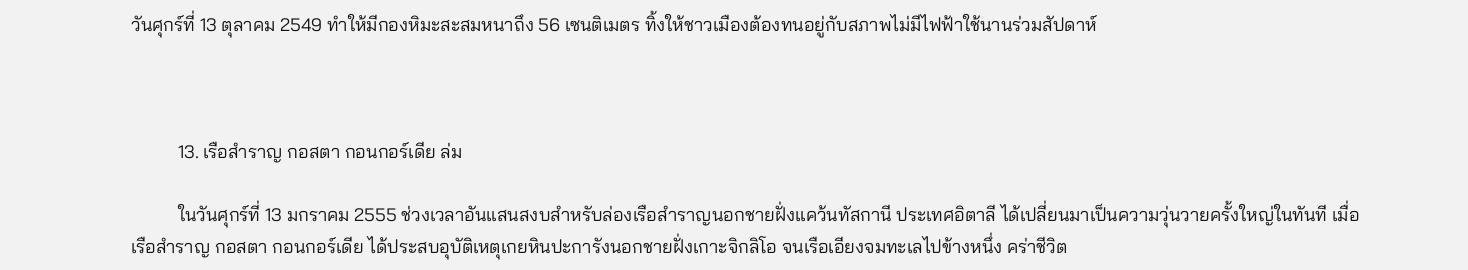วันศุกร์ที่ 13 ตุลาคม 2549 ทำให้มีกองหิมะสะสมหนาถึง 56 เซนติเมตร ทิ้งให้ชาวเมืองต้องทนอยู่กับสภาพไม่มีไฟฟ้าใช้นานร่วมสัปดาห์



          13. เรือสำราญ กอสตา กอนกอร์เดีย ล่ม

          ในวันศุกร์ที่ 13 มกราคม 2555 ช่วงเวลาอันแสนสงบสำหรับล่องเรือสำราญนอกชายฝั่งแคว้นทัสกานี ประเทศอิตาลี ได้เปลี่ยนมาเป็นความวุ่นวายครั้งใหญ่ในทันที เมื่อเรือสำราญ กอสตา กอนกอร์เดีย ได้ประสบอุบัติเหตุเกยหินปะการังนอกชายฝั่งเกาะจิกลิโอ จนเรือเอียงจมทะเลไปข้างหนึ่ง คร่าชีวิต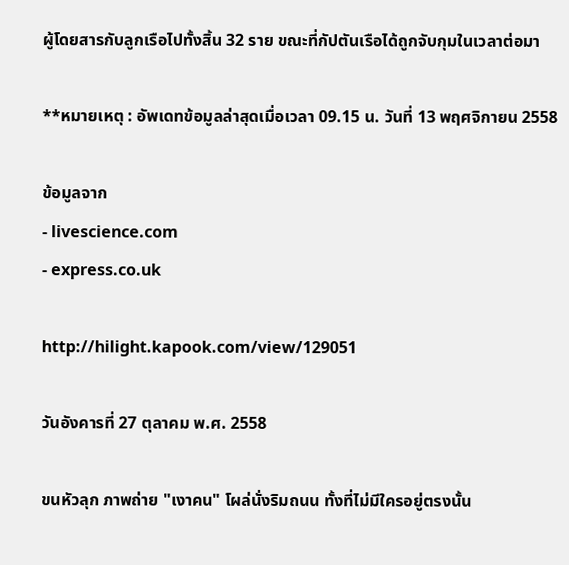ผู้โดยสารกับลูกเรือไปทั้งสิ้น 32 ราย ขณะที่กัปตันเรือได้ถูกจับกุมในเวลาต่อมา

**หมายเหตุ : อัพเดทข้อมูลล่าสุดเมื่อเวลา 09.15 น. วันที่ 13 พฤศจิกายน 2558

ข้อมูลจาก
- livescience.com
- express.co.uk

http://hilight.kapook.com/view/129051

วันอังคารที่ 27 ตุลาคม พ.ศ. 2558

ขนหัวลุก ภาพถ่าย "เงาคน" โผล่นั่งริมถนน ทั้งที่ไม่มีใครอยู่ตรงนั้น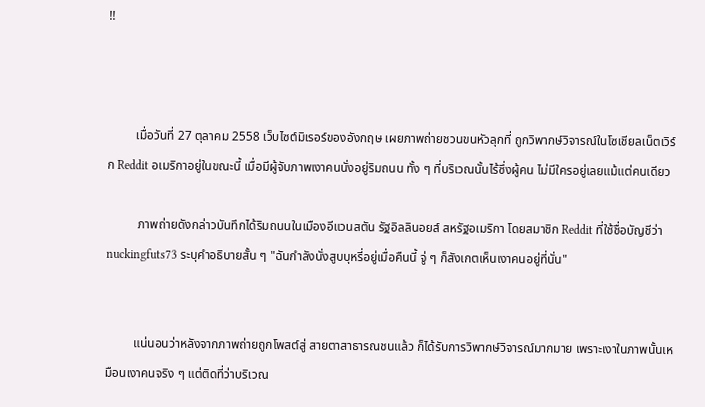!!



         เมื่อวันที่ 27 ตุลาคม 2558 เว็บไซต์มิเรอร์ของอังกฤษ เผยภาพถ่ายชวนขนหัวลุกที่ ถูกวิพากษ์วิจารณ์ในโซเชียลเน็ตเวิร์ก Reddit อเมริกาอยู่ในขณะนี้ เมื่อมีผู้จับภาพเงาคนนั่งอยู่ริมถนน ทั้ง ๆ ที่บริเวณนั้นไร้ซึ่งผู้คน ไม่มีใครอยู่เลยแม้แต่คนเดียว

          ภาพถ่ายดังกล่าวบันทึกได้ริมถนนในเมืองอีแวนสตัน รัฐอิลลินอยส์ สหรัฐอเมริกา โดยสมาชิก Reddit ที่ใช้ชื่อบัญชีว่า nuckingfuts73 ระบุคำอธิบายสั้น ๆ "ฉันกำลังนั่งสูบบุหรี่อยู่เมื่อคืนนี้ จู่ ๆ ก็สังเกตเห็นเงาคนอยู่ที่นั่น"


         แน่นอนว่าหลังจากภาพถ่ายถูกโพสต์สู่ สายตาสาธารณชนแล้ว ก็ได้รับการวิพากษ์วิจารณ์มากมาย เพราะเงาในภาพนั้นเหมือนเงาคนจริง ๆ แต่ติดที่ว่าบริเวณ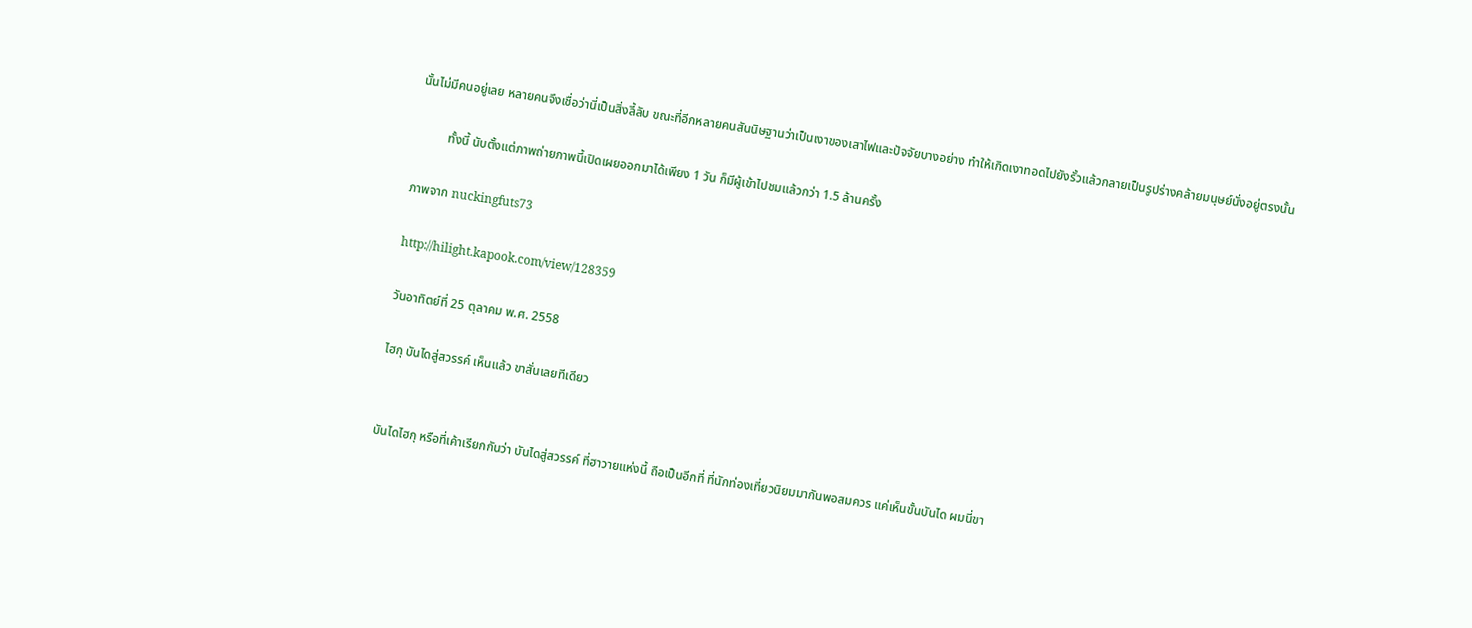นั้นไม่มีคนอยู่เลย หลายคนจึงเชื่อว่านี่เป็นสิ่งลี้ลับ ขณะที่อีกหลายคนสันนิษฐานว่าเป็นเงาของเสาไฟและปัจจัยบางอย่าง ทำให้เกิดเงาทอดไปยังรั้วแล้วกลายเป็นรูปร่างคล้ายมนุษย์นั่งอยู่ตรงนั้น

          ทั้งนี้ นับตั้งแต่ภาพถ่ายภาพนี้เปิดเผยออกมาได้เพียง 1 วัน ก็มีผู้เข้าไปชมแล้วกว่า 1.5 ล้านครั้ง

ภาพจาก nuckingfuts73

http://hilight.kapook.com/view/128359

วันอาทิตย์ที่ 25 ตุลาคม พ.ศ. 2558

ไฮกุ บันไดสู่สวรรค์ เห็นแล้ว ขาสั่นเลยทีเดียว


บันไดไฮกุ หรือที่เค้าเรียกกันว่า บันไดสู่สวรรค์ ที่ฮาวายแห่งนี้ ถือเป็นอีกที่ ที่นักท่องเที่ยวนิยมมากันพอสมควร แค่เห็นขั้นบันได ผมนี่ขา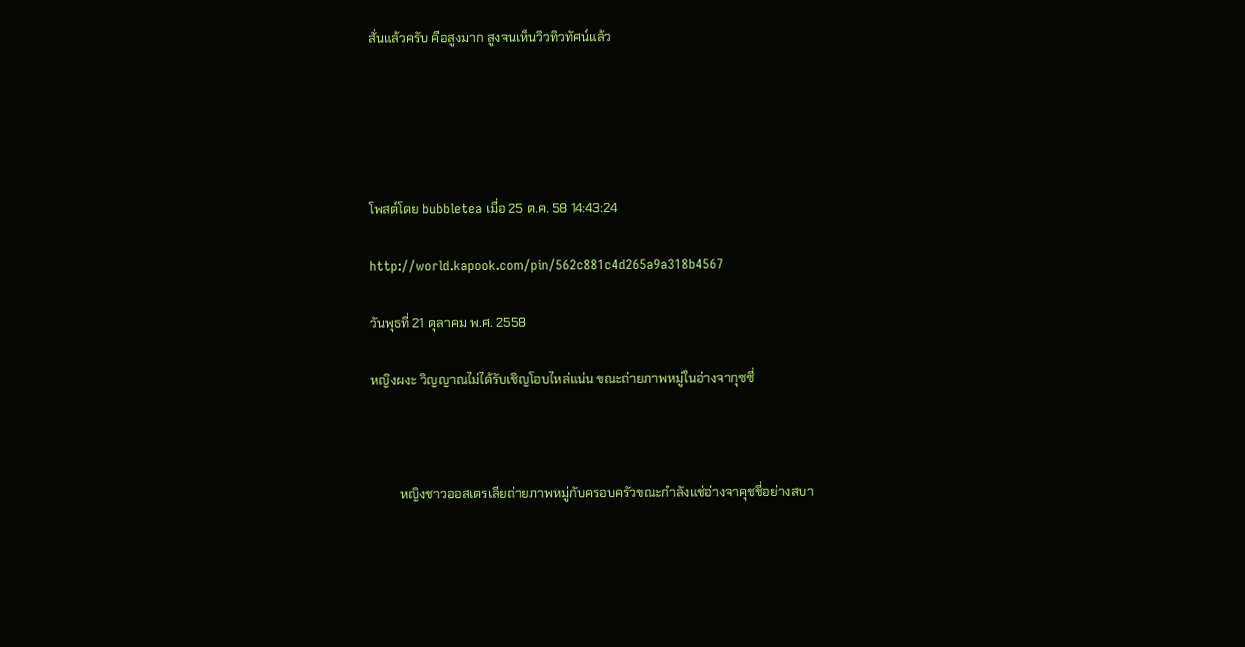สั่นแล้วครับ คือสูงมาก สูงจนเห็นวิวทิวทัศน์แล้ว





โพสต์โดย bubbletea เมื่อ 25 ต.ค. 58 14:43:24

http://world.kapook.com/pin/562c881c4d265a9a318b4567

วันพุธที่ 21 ตุลาคม พ.ศ. 2558

หญิงผงะ วิญญาณไม่ได้รับเชิญโอบไหล่แน่น ขณะถ่ายภาพหมู่ในอ่างจากุซซี่



         หญิงชาวออสเตรเลียถ่ายภาพหมู่กับครอบครัวขณะกำลังแช่อ่างจาคุชชี่อย่างสบา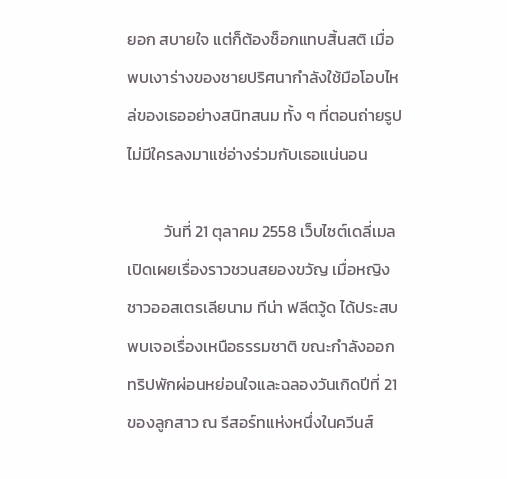ยอก สบายใจ แต่ก็ต้องช็อกแทบสิ้นสติ เมื่อพบเงาร่างของชายปริศนากำลังใช้มือโอบไหล่ของเธออย่างสนิทสนม ทั้ง ๆ ที่ตอนถ่ายรูปไม่มีใครลงมาแช่อ่างร่วมกับเธอแน่นอน

          วันที่ 21 ตุลาคม 2558 เว็บไซต์เดลี่เมล เปิดเผยเรื่องราวชวนสยองขวัญ เมื่อหญิงชาวออสเตรเลียนาม ทีน่า ฟลีตวู้ด ได้ประสบพบเจอเรื่องเหนือธรรมชาติ ขณะกำลังออกทริปพักผ่อนหย่อนใจและฉลองวันเกิดปีที่ 21 ของลูกสาว ณ รีสอร์ทแห่งหนึ่งในควีนส์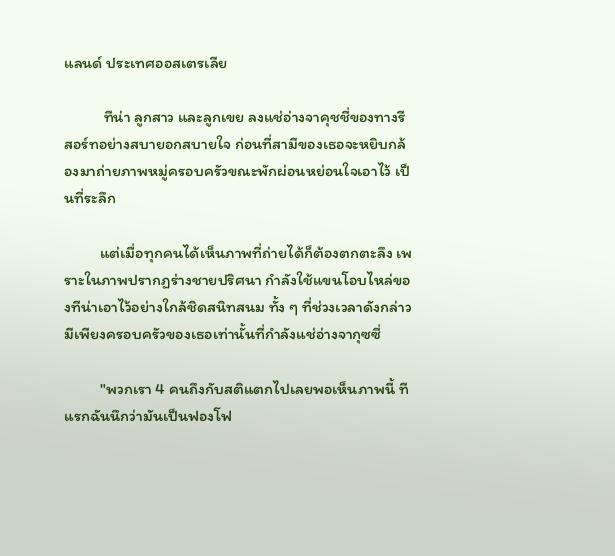แลนด์ ประเทศออสเตรเลีย

           ทีน่า ลูกสาว และลูกเขย ลงแช่อ่างจาคุชชี่ของทางรีสอร์ทอย่างสบายอกสบายใจ ก่อนที่สามีของเธอจะหยิบกล้องมาถ่ายภาพหมู่ครอบครัวขณะพักผ่อนหย่อนใจเอาไว้ เป็นที่ระลึก

          แต่เมื่อทุกคนได้เห็นภาพที่ถ่ายได้ก็ต้องตกตะลึง เพราะในภาพปรากฏร่างชายปริศนา กำลังใช้แขนโอบไหล่ของทีน่าเอาไว้อย่างใกล้ชิดสนิทสนม ทั้ง ๆ ที่ช่วงเวลาดังกล่าวมีเพียงครอบครัวของเธอเท่านั้นที่กำลังแช่อ่างจากุซซี่

          "พวกเรา 4 คนถึงกับสติแตกไปเลยพอเห็นภาพนี้ ทีแรกฉันนึกว่ามันเป็นฟองโฟ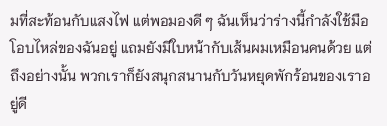มที่สะท้อนกับแสงไฟ แต่พอมองดี ๆ ฉันเห็นว่าร่างนี้กำลังใช้มือโอบไหล่ของฉันอยู่ แถมยังมีใบหน้ากับเส้นผมเหมือนคนด้วย แต่ถึงอย่างนั้น พวกเราก็ยังสนุกสนานกับวันหยุดพักร้อนของเราอยู่ดี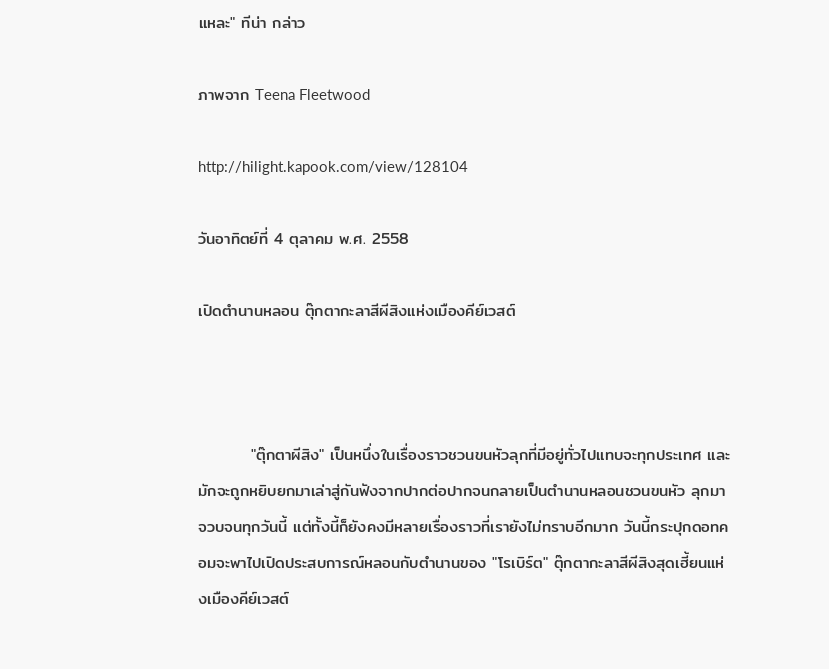แหละ" ทีน่า กล่าว

ภาพจาก Teena Fleetwood

http://hilight.kapook.com/view/128104

วันอาทิตย์ที่ 4 ตุลาคม พ.ศ. 2558

เปิดตำนานหลอน ตุ๊กตากะลาสีผีสิงแห่งเมืองคีย์เวสต์



         "ตุ๊กตาผีสิง" เป็นหนึ่งในเรื่องราวชวนขนหัวลุกที่มีอยู่ทั่วไปแทบจะทุกประเทศ และมักจะถูกหยิบยกมาเล่าสู่กันฟังจากปากต่อปากจนกลายเป็นตำนานหลอนชวนขนหัว ลุกมาจวบจนทุกวันนี้ แต่ทั้งนี้ก็ยังคงมีหลายเรื่องราวที่เรายังไม่ทราบอีกมาก วันนี้กระปุกดอทคอมจะพาไปเปิดประสบการณ์หลอนกับตำนานของ "โรเบิร์ต" ตุ๊กตากะลาสีผีสิงสุดเฮี้ยนแห่งเมืองคีย์เวสต์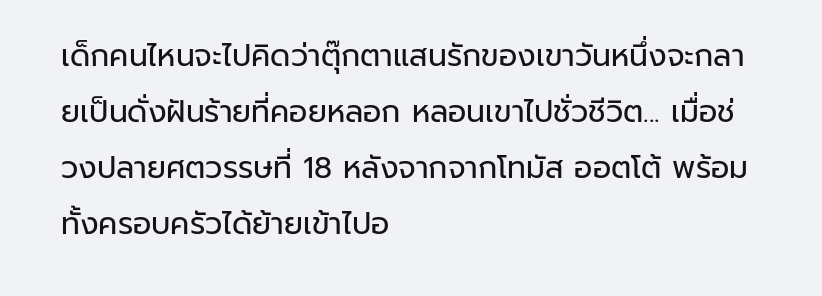เด็กคนไหนจะไปคิดว่าตุ๊กตาแสนรักของเขาวันหนึ่งจะกลายเป็นดั่งฝันร้ายที่คอยหลอก หลอนเขาไปชั่วชีวิต... เมื่อช่วงปลายศตวรรษที่ 18 หลังจากจากโทมัส ออตโต้ พร้อมทั้งครอบครัวได้ย้ายเข้าไปอ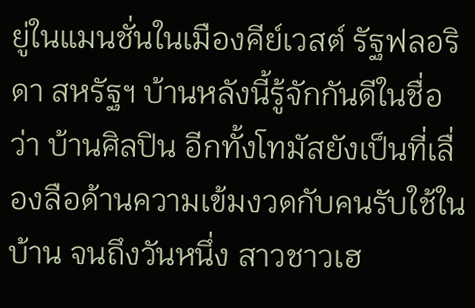ยู่ในแมนชั่นในเมืองคีย์เวสต์ รัฐฟลอริดา สหรัฐฯ บ้านหลังนี้รู้จักกันดีในชื่อว่า บ้านศิลปิน อีกทั้งโทมัสยังเป็นที่เลื่องลือด้านความเข้มงวดกับคนรับใช้ในบ้าน จนถึงวันหนึ่ง สาวชาวเฮ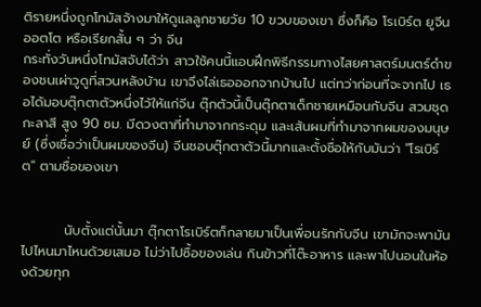ติรายหนึ่งถูกโทมัสจ้างมาให้ดูแลลูกชายวัย 10 ขวบของเขา ซึ่งก็คือ โรเบิร์ต ยูจีน ออตโต หรือเรียกสั้น ๆ ว่า จีน
กระทั่งวันหนึ่งโทมัสจับได้ว่า สาวใช้คนนี้แอบฝึกพิธีกรรมทางไสยศาสตร์มนตร์ดำของชนเผ่าวูดูที่สวนหลังบ้าน เขาจึงไล่เธอออกจากบ้านไป แต่ทว่าก่อนที่จะจากไป เธอได้มอบตุ๊กตาตัวหนึ่งไว้ให้แก่จีน ตุ๊กตัวนี้เป็นตุ๊กตาเด็กชายเหมือนกับจีน สวมชุดกะลาสี สูง 90 ซม. มีดวงตาที่ทำมาจากกระดุม และเส้นผมที่ทำมาจากผมของมนุษย์ (ซึ่งเชื่อว่าเป็นผมของจีน) จีนชอบตุ๊กตาตัวนี้มากและตั้งชื่อให้กับมันว่า "โรเบิร์ต" ตามชื่อของเขา


         นับตั้งแต่นั้นมา ตุ๊กตาโรเบิร์ตก็กลายมาเป็นเพื่อนรักกับจีน เขามักจะพามันไปไหนมาไหนด้วยเสมอ ไม่ว่าไปซื้อของเล่น กินข้าวที่โต๊ะอาหาร และพาไปนอนในห้องด้วยทุก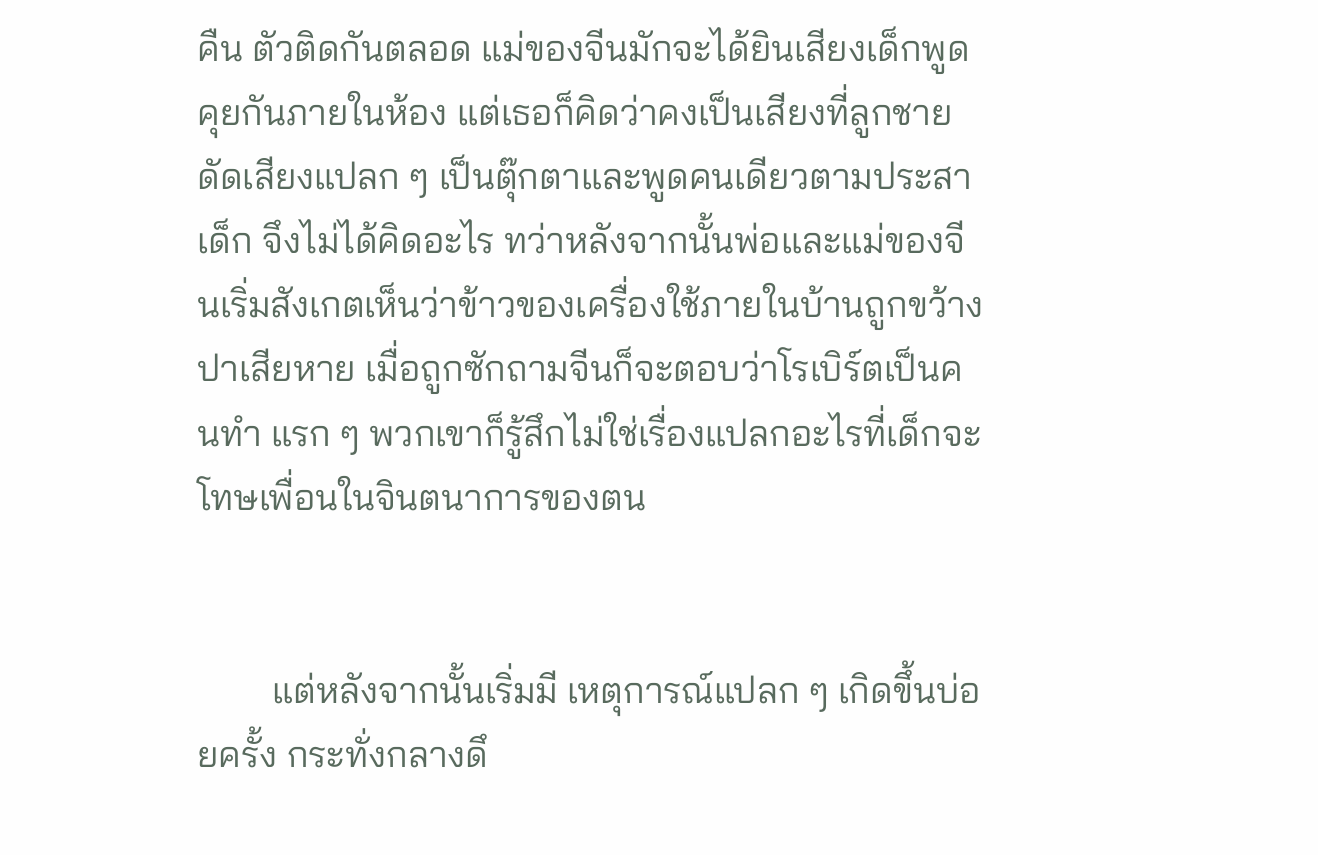คืน ตัวติดกันตลอด แม่ของจีนมักจะได้ยินเสียงเด็กพูดคุยกันภายในห้อง แต่เธอก็คิดว่าคงเป็นเสียงที่ลูกชายดัดเสียงแปลก ๆ เป็นตุ๊กตาและพูดคนเดียวตามประสาเด็ก จึงไม่ได้คิดอะไร ทว่าหลังจากนั้นพ่อและแม่ของจีนเริ่มสังเกตเห็นว่าข้าวของเครื่องใช้ภายในบ้านถูกขว้างปาเสียหาย เมื่อถูกซักถามจีนก็จะตอบว่าโรเบิร์ตเป็นคนทำ แรก ๆ พวกเขาก็รู้สึกไม่ใช่เรื่องแปลกอะไรที่เด็กจะโทษเพื่อนในจินตนาการของตน


        แต่หลังจากนั้นเริ่มมี เหตุการณ์แปลก ๆ เกิดขึ้นบ่อยครั้ง กระทั่งกลางดึ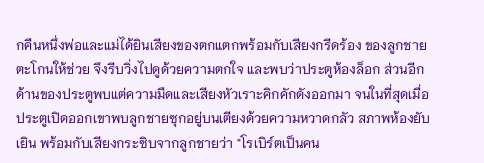กคืนหนึ่งพ่อและแม่ได้ยินเสียงของตกแตกพร้อมกับเสียงกรีดร้อง ของลูกชายตะโกนให้ช่วย จึงรีบวิ่งไปดูด้วยความตกใจ และพบว่าประตูห้องล็อก ส่วนอีกด้านของประตูพบแต่ความมืดและเสียงหัวเราะคิกคักดังออกมา จนในที่สุดเมื่อประตูเปิดออกเขาพบลูกชายซุกอยู่บนเตียงด้วยความหวาดกลัว สภาพห้องยับเยิน พร้อมกับเสียงกระซิบจากลูกชายว่า "โรเบิร์ตเป็นคน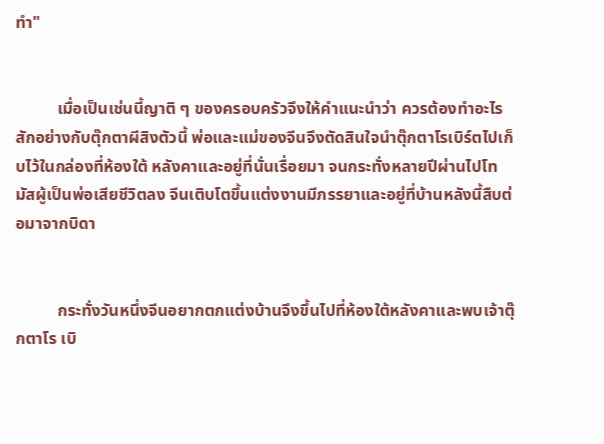ทำ"


          เมื่อเป็นเช่นนี้ญาติ ๆ ของครอบครัวจึงให้คำแนะนำว่า ควรต้องทำอะไรสักอย่างกับตุ๊กตาผีสิงตัวนี้ พ่อและแม่ของจีนจึงตัดสินใจนำตุ๊กตาโรเบิร์ตไปเก็บไว้ในกล่องที่ห้องใต้ หลังคาและอยู่ที่นั่นเรื่อยมา จนกระทั่งหลายปีผ่านไปโทมัสผู้เป็นพ่อเสียชีวิตลง จีนเติบโตขึ้นแต่งงานมีภรรยาและอยู่ที่บ้านหลังนี้สืบต่อมาจากบิดา


          กระทั่งวันหนึ่งจีนอยากตกแต่งบ้านจึงขึ้นไปที่ห้องใต้หลังคาและพบเจ้าตุ๊กตาโร เบิ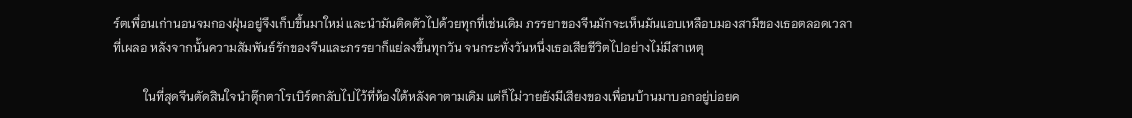ร์ตเพื่อนเก่านอนจมกองฝุ่นอยู่จึงเก็บขึ้นมาใหม่ และนำมันติดตัวไปด้วยทุกที่เช่นเดิม ภรรยาของจีนมักจะเห็นมันแอบเหลือบมองสามีของเธอตลอดเวลาที่เผลอ หลังจากนั้นความสัมพันธ์รักของจีนและภรรยาก็แย่ลงขึ้นทุกวัน จนกระทั่งวันหนึ่งเธอเสียชีวิตไปอย่างไม่มีสาเหตุ

          ในที่สุดจีนตัดสินใจนำตุ๊กตาโรเบิร์ตกลับไปไว้ที่ห้องใต้หลังคาตามเดิม แต่ก็ไม่วายยังมีเสียงของเพื่อนบ้านมาบอกอยู่บ่อยค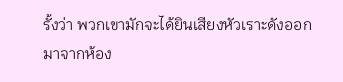รั้งว่า พวกเขามักจะได้ยินเสียงหัวเราะดังออกมาจากห้อง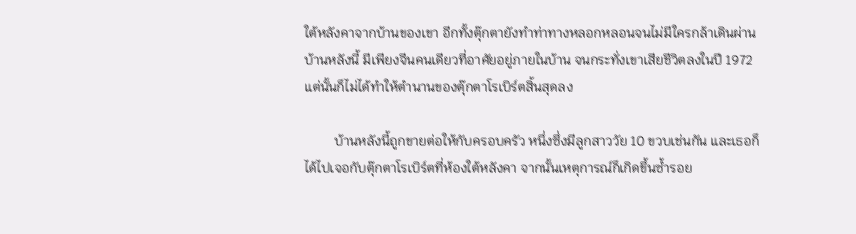ใต้หลังคาจากบ้านของเขา อีกทั้งตุ๊กตายังทำท่าทางหลอกหลอนจนไม่มีใครกล้าเดินผ่านบ้านหลังนี้ มีเพียงจีนคนเดียวที่อาศัยอยู่ภายในบ้าน จนกระทั่งเขาเสียชีวิตลงในปี 1972 แต่นั้นก็ไม่ได้ทำให้ตำนานของตุ๊กตาโรเบิร์ตสิ้นสุดลง

         บ้านหลังนี้ถูกขายต่อให้กับครอบครัว หนึ่งซึ่งมีลูกสาววัย 10 ขวบเช่นกัน และเธอก็ได้ไปเจอกับตุ๊กตาโรเบิร์ตที่ห้องใต้หลังคา จากนั้นเหตุการณ์ก็เกิดขึ้นซ้ำรอย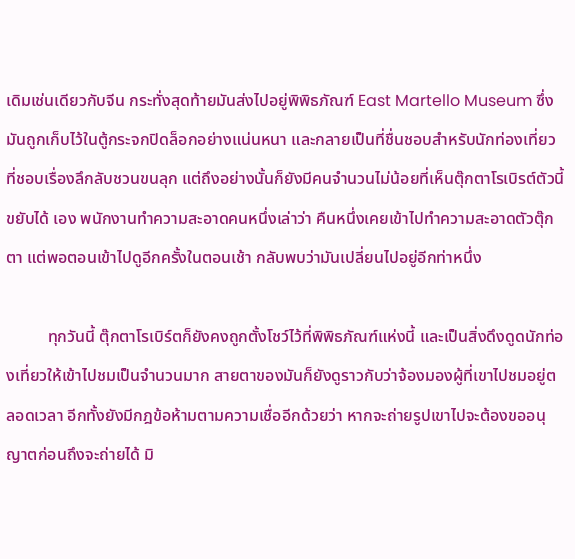เดิมเช่นเดียวกับจีน กระทั่งสุดท้ายมันส่งไปอยู่พิพิธภัณฑ์ East Martello Museum ซึ่งมันถูกเก็บไว้ในตู้กระจกปิดล็อกอย่างแน่นหนา และกลายเป็นที่ชื่นชอบสำหรับนักท่องเที่ยวที่ชอบเรื่องลึกลับชวนขนลุก แต่ถึงอย่างนั้นก็ยังมีคนจำนวนไม่น้อยที่เห็นตุ๊กตาโรเบิรต์ตัวนี้ขยับได้ เอง พนักงานทำความสะอาดคนหนึ่งเล่าว่า คืนหนึ่งเคยเข้าไปทำความสะอาดตัวตุ๊กตา แต่พอตอนเข้าไปดูอีกครั้งในตอนเช้า กลับพบว่ามันเปลี่ยนไปอยู่อีกท่าหนึ่ง

          ทุกวันนี้ ตุ๊กตาโรเบิร์ตก็ยังคงถูกตั้งโชว์ไว้ที่พิพิธภัณฑ์แห่งนี้ และเป็นสิ่งดึงดูดนักท่องเที่ยวให้เข้าไปชมเป็นจำนวนมาก สายตาของมันก็ยังดูราวกับว่าจ้องมองผู้ที่เขาไปชมอยู่ตลอดเวลา อีกทั้งยังมีกฎข้อห้ามตามความเชื่ออีกด้วยว่า หากจะถ่ายรูปเขาไปจะต้องขออนุญาตก่อนถึงจะถ่ายได้ มิ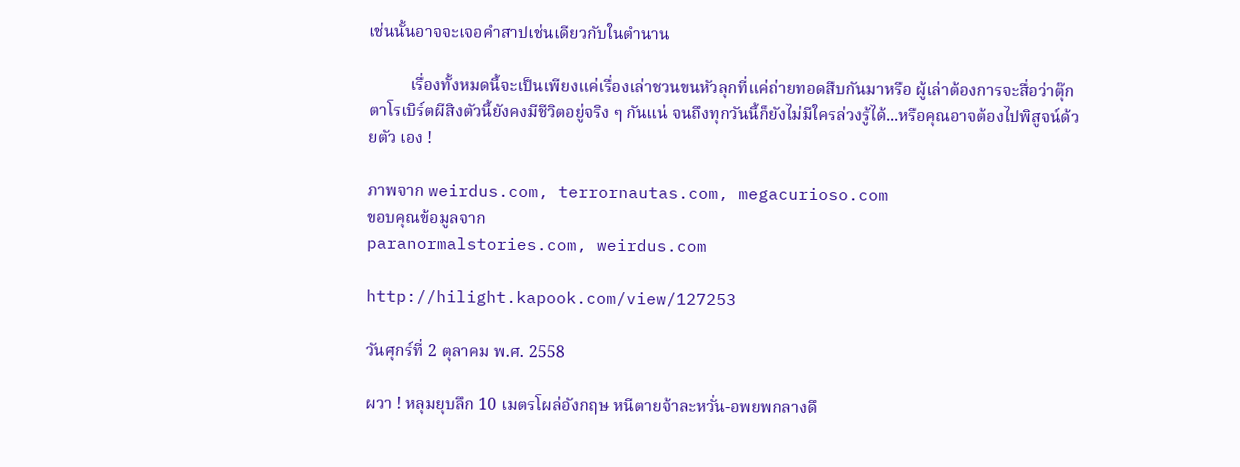เช่นนั้นอาจจะเจอคำสาปเช่นเดียวกับในตำนาน

          เรื่องทั้งหมดนี้จะเป็นเพียงแค่เรื่องเล่าชวนขนหัวลุกที่แค่ถ่ายทอดสืบกันมาหรือ ผู้เล่าต้องการจะสื่อว่าตุ๊กตาโรเบิร์ตผีสิงตัวนี้ยังคงมีชีวิตอยู่จริง ๆ กันแน่ จนถึงทุกวันนี้ก็ยังไม่มีใครล่วงรู้ได้...หรือคุณอาจต้องไปพิสูจน์ด้วยตัว เอง !

ภาพจาก weirdus.com, terrornautas.com, megacurioso.com
ขอบคุณข้อมูลจาก
paranormalstories.com, weirdus.com

http://hilight.kapook.com/view/127253

วันศุกร์ที่ 2 ตุลาคม พ.ศ. 2558

ผวา ! หลุมยุบลึก 10 เมตรโผล่อังกฤษ หนีตายจ้าละหวั่น-อพยพกลางดึ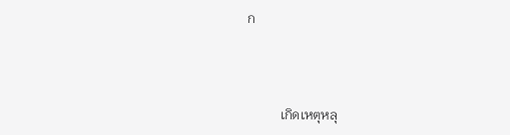ก



          เกิดเหตุหลุ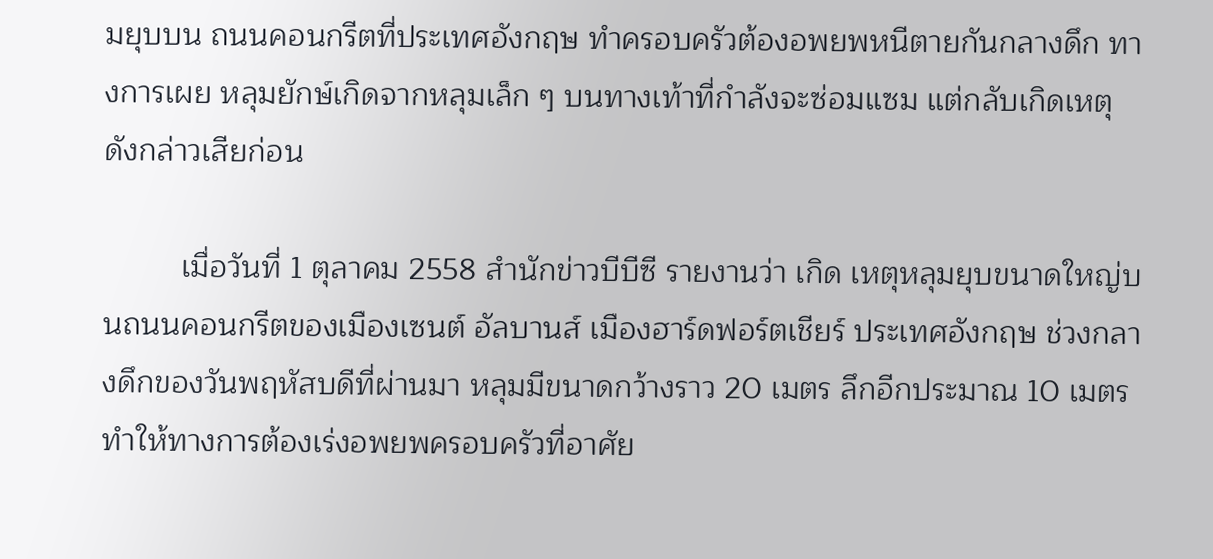มยุบบน ถนนคอนกรีตที่ประเทศอังกฤษ ทำครอบครัวต้องอพยพหนีตายกันกลางดึก ทางการเผย หลุมยักษ์เกิดจากหลุมเล็ก ๆ บนทางเท้าที่กำลังจะซ่อมแซม แต่กลับเกิดเหตุดังกล่าวเสียก่อน

         เมื่อวันที่ 1 ตุลาคม 2558 สำนักข่าวบีบีซี รายงานว่า เกิด เหตุหลุมยุบขนาดใหญ่บนถนนคอนกรีตของเมืองเซนต์ อัลบานส์ เมืองฮาร์ดฟอร์ตเชียร์ ประเทศอังกฤษ ช่วงกลางดึกของวันพฤหัสบดีที่ผ่านมา หลุมมีขนาดกว้างราว 20 เมตร ลึกอีกประมาณ 10 เมตร ทำให้ทางการต้องเร่งอพยพครอบครัวที่อาศัย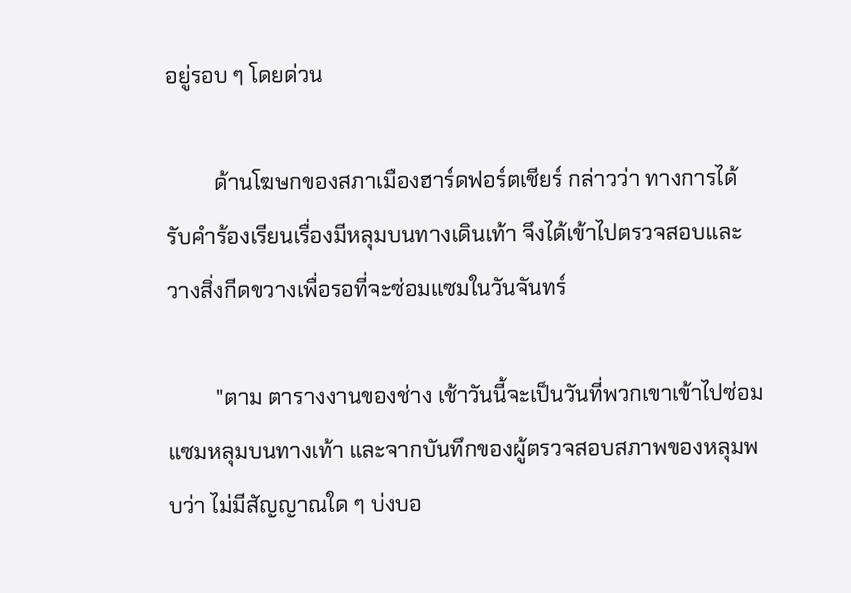อยู่รอบ ๆ โดยด่วน

         ด้านโฆษกของสภาเมืองฮาร์ดฟอร์ตเชียร์ กล่าวว่า ทางการได้รับคำร้องเรียนเรื่องมีหลุมบนทางเดินเท้า จึงได้เข้าไปตรวจสอบและวางสิ่งกีดขวางเพื่อรอที่จะซ่อมแซมในวันจันทร์

         "ตาม ตารางงานของช่าง เช้าวันนี้จะเป็นวันที่พวกเขาเข้าไปซ่อมแซมหลุมบนทางเท้า และจากบันทึกของผู้ตรวจสอบสภาพของหลุมพบว่า ไม่มีสัญญาณใด ๆ บ่งบอ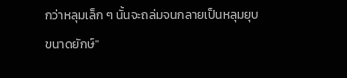กว่าหลุมเล็ก ๆ นั้นจะถล่มจนกลายเป็นหลุมยุบขนาดยักษ์"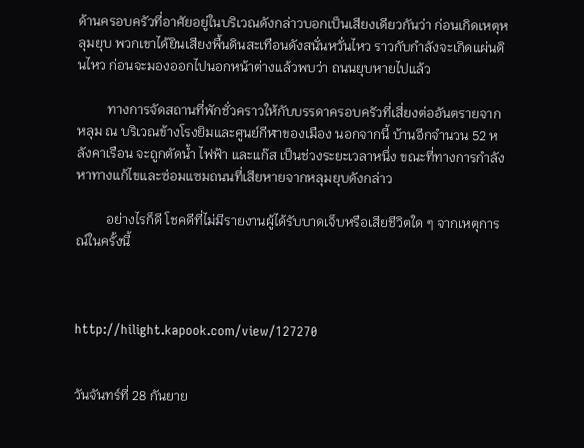ด้านครอบครัวที่อาศัยอยู่ในบริเวณดังกล่าวบอกเป็นเสียงเดียวกันว่า ก่อนเกิดเหตุหลุมยุบ พวกเขาได้ยินเสียงพื้นดินสะเทือนดังสนั่นหวั่นไหว ราวกับกำลังจะเกิดแผ่นดินไหว ก่อนจะมองออกไปนอกหน้าต่างแล้วพบว่า ถนนยุบหายไปแล้ว

         ทางการจัดสถานที่พักชั่วคราวให้กับบรรดาครอบครัวที่เสี่ยงต่ออันตรายจากหลุม ณ บริเวณข้างโรงยิมและศูนย์กีฬาของเมือง นอกจากนี้ บ้านอีกจำนวน 52 หลังคาเรือน จะถูกตัดน้ำ ไฟฟ้า และแก๊ส เป็นช่วงระยะเวลาหนึ่ง ขณะที่ทางการกำลังหาทางแก้ไขและซ่อมแซมถนนที่เสียหายจากหลุมยุบดังกล่าว

         อย่างไรก็ดี โชคดีที่ไม่มีรายงานผู้ได้รับบาดเจ็บหรือเสียชีวิตใด ๆ จากเหตุการณ์ในครั้งนี้



http://hilight.kapook.com/view/127270


วันจันทร์ที่ 28 กันยาย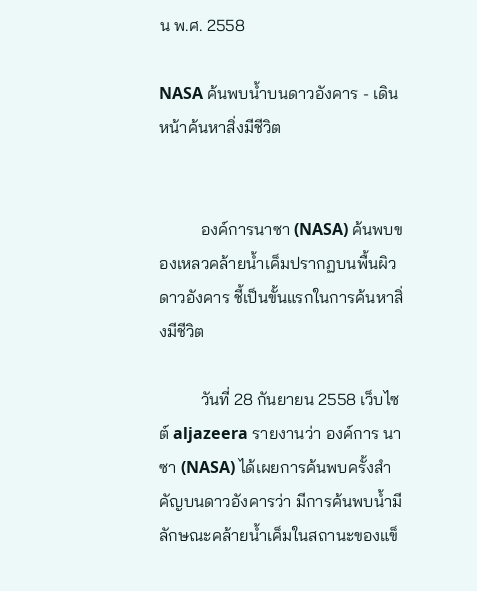น พ.ศ. 2558

NASA ค้นพบน้ำบนดาวอังคาร - เดินหน้าค้นหาสิ่งมีชีวิต


          องค์การนาซา (NASA) ค้นพบของเหลวคล้ายน้ำเค็มปรากฏบนพื้นผิวดาวอังคาร ชี้เป็นขั้นแรกในการค้นหาสิ่งมีชีวิต

          วันที่ 28 กันยายน 2558 เว็บไซต์ aljazeera รายงานว่า องค์การ นาซา (NASA) ได้เผยการค้นพบครั้งสำคัญบนดาวอังคารว่า มีการค้นพบน้ำมีลักษณะคล้ายน้ำเค็มในสถานะของแข็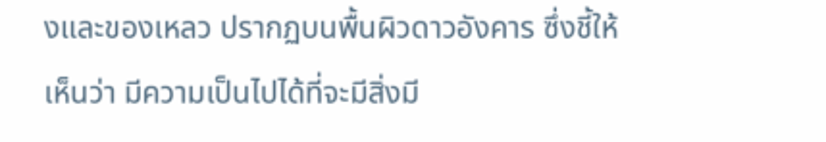งและของเหลว ปรากฏบนพื้นผิวดาวอังคาร ซึ่งชี้ให้เห็นว่า มีความเป็นไปได้ที่จะมีสิ่งมี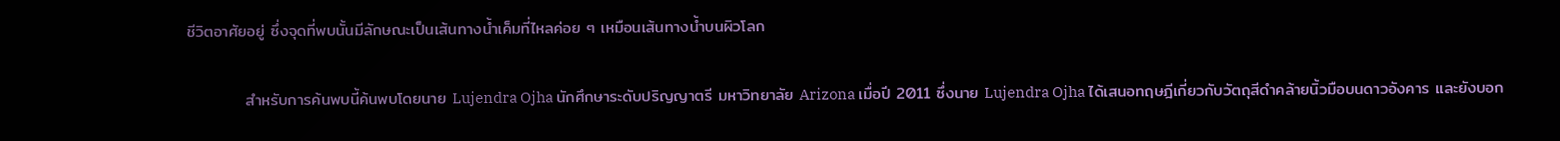ชีวิตอาศัยอยู่ ซึ่งจุดที่พบนั้นมีลักษณะเป็นเส้นทางน้ำเค็มที่ไหลค่อย ๆ เหมือนเส้นทางน้ำบนผิวโลก

          สำหรับการค้นพบนี้ค้นพบโดยนาย Lujendra Ojha นักศึกษาระดับปริญญาตรี มหาวิทยาลัย Arizona เมื่อปี 2011 ซึ่งนาย Lujendra Ojha ได้เสนอทฤษฎีเกี่ยวกับวัตถุสีดำคล้ายนิ้วมือบนดาวอังคาร และยังบอก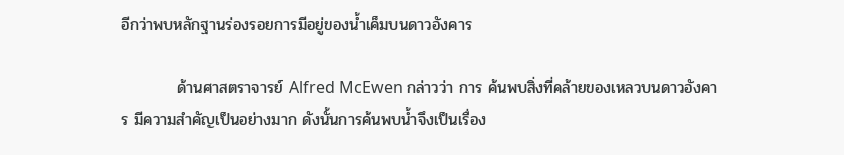อีกว่าพบหลักฐานร่องรอยการมีอยู่ของน้ำเค็มบนดาวอังคาร

          ด้านศาสตราจารย์ Alfred McEwen กล่าวว่า การ ค้นพบสิ่งที่คล้ายของเหลวบนดาวอังคาร มีความสำคัญเป็นอย่างมาก ดังนั้นการค้นพบน้ำจึงเป็นเรื่อง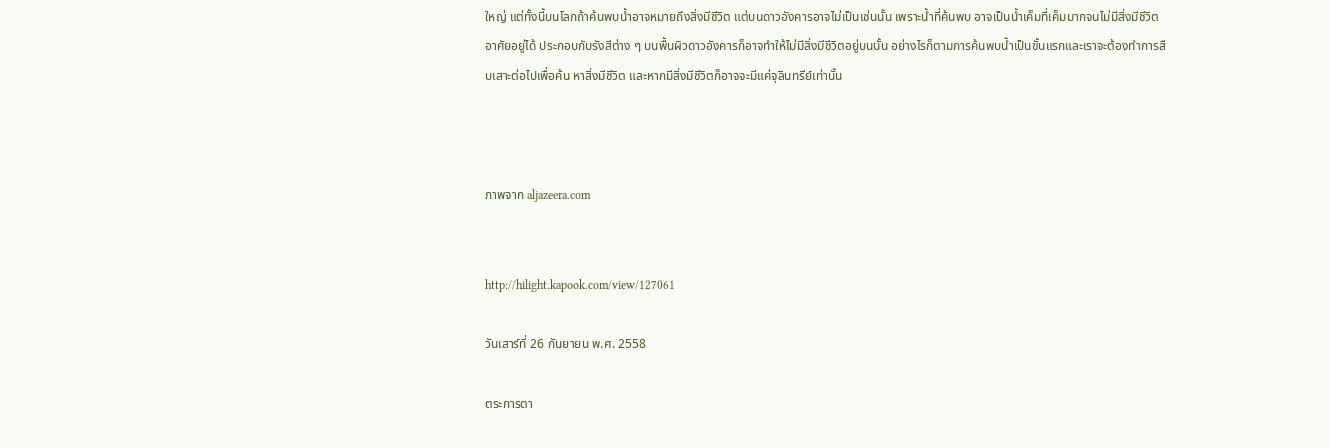ใหญ่ แต่ทั้งนี้บนโลกถ้าค้นพบน้ำอาจหมายถึงสิ่งมีชีวิต แต่บนดาวอังคารอาจไม่เป็นเช่นนั้น เพราะน้ำที่ค้นพบ อาจเป็นน้ำเค็มที่เค็มมากจนไม่มีสิ่งมีชีวิตอาศัยอยู่ได้ ประกอบกับรังสีต่าง ๆ บนพื้นผิวดาวอังคารก็อาจทำให้ไม่มีสิ่งมีชีวิตอยู่บนนั้น อย่างไรก็ตามการค้นพบน้ำเป็นขั้นแรกและเราจะต้องทำการสืบเสาะต่อไปเพื่อค้น หาสิ่งมีชีวิต และหากมีสิ่งมีชีวิตก็อาจจะมีแค่จุลินทรีย์เท่านั้น



ภาพจาก aljazeera.com


http://hilight.kapook.com/view/127061

วันเสาร์ที่ 26 กันยายน พ.ศ. 2558

ตระการตา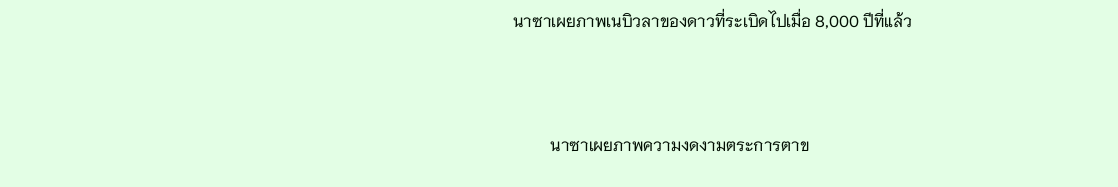นาซาเผยภาพเนบิวลาของดาวที่ระเบิดไปเมื่อ 8,000 ปีที่แล้ว



         นาซาเผยภาพความงดงามตระการตาข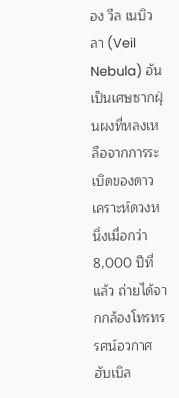อง วีล เนบิวลา (Veil Nebula) อันเป็นเศษซากฝุ่นผงที่หลงเหลือจากการระเบิดของดาวเคราะห์ดวงหนึ่งเมื่อกว่า 8,000 ปีที่แล้ว ถ่ายได้จากกล้องโทรทรรศน์อวกาศฮับเบิล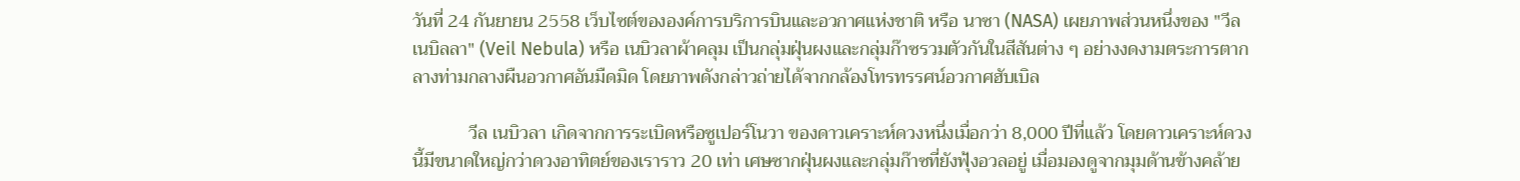วันที่ 24 กันยายน 2558 เว็บไซต์ขององค์การบริการบินและอวกาศแห่งชาติ หรือ นาซา (NASA) เผยภาพส่วนหนึ่งของ "วีล เนบิลลา" (Veil Nebula) หรือ เนบิวลาผ้าคลุม เป็นกลุ่มฝุ่นผงและกลุ่มก๊าซรวมตัวกันในสีสันต่าง ๆ อย่างงดงามตระการตากลางท่ามกลางผืนอวกาศอันมืดมิด โดยภาพดังกล่าวถ่ายได้จากกล้องโทรทรรศน์อวกาศฮับเบิล

            วีล เนบิวลา เกิดจากการระเบิดหรือซูเปอร์โนวา ของดาวเคราะห์ดวงหนึ่งเมื่อกว่า 8,000 ปีที่แล้ว โดยดาวเคราะห์ดวงนี้มีขนาดใหญ่กว่าดวงอาทิตย์ของเราราว 20 เท่า เศษซากฝุ่นผงและกลุ่มก๊าซที่ยังฟุ้งอวลอยู่ เมื่อมองดูจากมุมด้านข้างคล้าย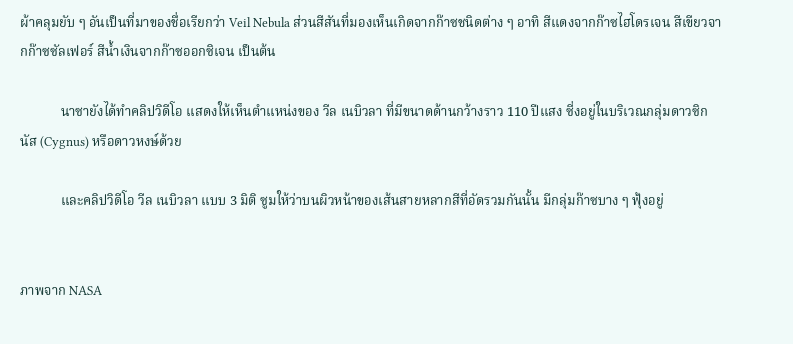ผ้าคลุมยับ ๆ อันเป็นที่มาของชื่อเรียกว่า Veil Nebula ส่วนสีสันที่มองเห็นเกิดจากก๊าซชนิดต่าง ๆ อาทิ สีแดงจากก๊าซไฮโดรเจน สีเขียวจากก๊าซซัลเฟอร์ สีน้ำเงินจากก๊าซออกซิเจน เป็นต้น

            นาซายังได้ทำคลิปวิดีโอ แสดงให้เห็นตำแหน่งของ วีล เนบิวลา ที่มีขนาดด้านกว้างราว 110 ปีแสง ซี่งอยู่ในบริเวณกลุ่มดาวซิกนัส (Cygnus) หรือดาวหงษ์ด้วย

            และคลิปวิดีโอ วีล เนบิวลา แบบ 3 มิติ ซูมให้ว่าบนผิวหน้าของเส้นสายหลากสีที่อัดรวมกันนั้น มีกลุ่มก๊าซบาง ๆ ฟุ้งอยู่


ภาพจาก NASA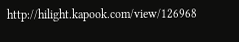http://hilight.kapook.com/view/126968